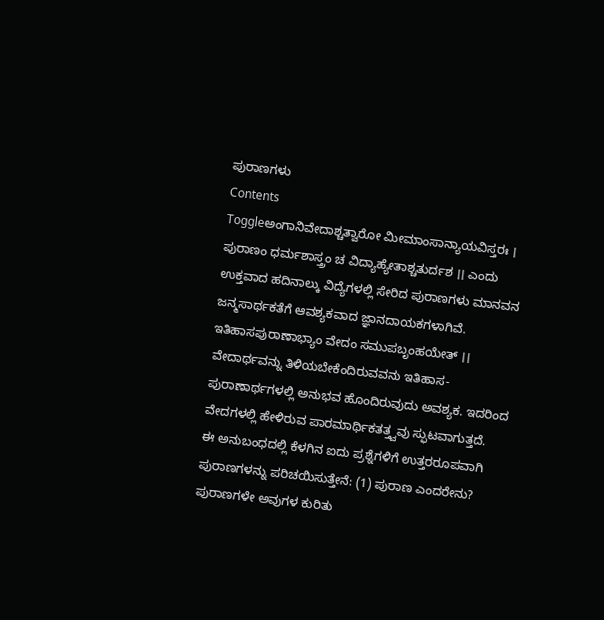ಪುರಾಣಗಳು
Contents
Toggleಅಂಗಾನಿವೇದಾಶ್ಚತ್ವಾರೋ ಮೀಮಾಂಸಾನ್ಯಾಯವಿಸ್ತರಃ । ಪುರಾಣಂ ಧರ್ಮಶಾಸ್ತ್ರಂ ಚ ವಿದ್ಯಾಹ್ಯೇತಾಶ್ಚತುರ್ದಶ ।। ಎಂದು ಉಕ್ತವಾದ ಹದಿನಾಲ್ಕು ವಿದ್ಯೆಗಳಲ್ಲಿ ಸೇರಿದ ಪುರಾಣಗಳು ಮಾನವನ ಜನ್ಮಸಾರ್ಥಕತೆಗೆ ಆವಶ್ಯಕವಾದ ಜ್ಞಾನದಾಯಕಗಳಾಗಿವೆ.
ಇತಿಹಾಸಪುರಾಣಾಭ್ಯಾಂ ವೇದಂ ಸಮುಪಬೃಂಹಯೇತ್ ।। ವೇದಾರ್ಥವನ್ನು ತಿಳಿಯಬೇಕೆಂದಿರುವವನು ಇತಿಹಾಸ-ಪುರಾಣಾರ್ಥಗಳಲ್ಲಿ ಅನುಭವ ಹೊಂದಿರುವುದು ಅವಶ್ಯಕ. ಇದರಿಂದ ವೇದಗಳಲ್ಲಿ ಹೇಳಿರುವ ಪಾರಮಾರ್ಥಿಕತತ್ತ್ವವು ಸ್ಫುಟವಾಗುತ್ತದೆ.
ಈ ಅನುಬಂಧದಲ್ಲಿ ಕೆಳಗಿನ ಐದು ಪ್ರಶ್ನೆಗಳಿಗೆ ಉತ್ತರರೂಪವಾಗಿ ಪುರಾಣಗಳನ್ನು ಪರಿಚಯಿಸುತ್ತೇನೆ: (1) ಪುರಾಣ ಎಂದರೇನು? ಪುರಾಣಗಳೇ ಅವುಗಳ ಕುರಿತು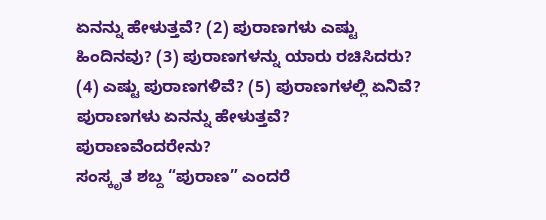ಏನನ್ನು ಹೇಳುತ್ತವೆ? (2) ಪುರಾಣಗಳು ಎಷ್ಟು ಹಿಂದಿನವು? (3) ಪುರಾಣಗಳನ್ನು ಯಾರು ರಚಿಸಿದರು? (4) ಎಷ್ಟು ಪುರಾಣಗಳಿವೆ? (5) ಪುರಾಣಗಳಲ್ಲಿ ಏನಿವೆ? ಪುರಾಣಗಳು ಏನನ್ನು ಹೇಳುತ್ತವೆ?
ಪುರಾಣವೆಂದರೇನು?
ಸಂಸ್ಕೃತ ಶಬ್ದ “ಪುರಾಣ” ಎಂದರೆ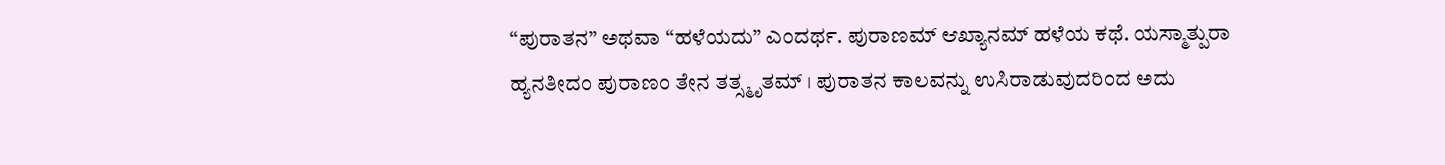“ಪುರಾತನ” ಅಥವಾ “ಹಳೆಯದು” ಎಂದರ್ಥ. ಪುರಾಣಮ್ ಆಖ್ಯಾನಮ್ ಹಳೆಯ ಕಥೆ. ಯಸ್ಮಾತ್ಪುರಾ ಹ್ಯನತೀದಂ ಪುರಾಣಂ ತೇನ ತತ್ಸ್ಮೃತಮ್ । ಪುರಾತನ ಕಾಲವನ್ನು ಉಸಿರಾಡುವುದರಿಂದ ಅದು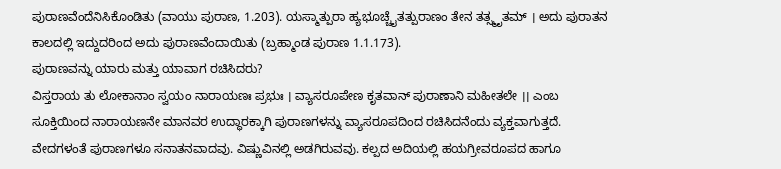ಪುರಾಣವೆಂದೆನಿಸಿಕೊಂಡಿತು (ವಾಯು ಪುರಾಣ, 1.203). ಯಸ್ಮಾತ್ಪುರಾ ಹ್ಯಭೂಚ್ಚೈತತ್ಪುರಾಣಂ ತೇನ ತತ್ಸ್ಮೃತಮ್ । ಅದು ಪುರಾತನ ಕಾಲದಲ್ಲಿ ಇದ್ದುದರಿಂದ ಅದು ಪುರಾಣವೆಂದಾಯಿತು (ಬ್ರಹ್ಮಾಂಡ ಪುರಾಣ 1.1.173).
ಪುರಾಣವನ್ನು ಯಾರು ಮತ್ತು ಯಾವಾಗ ರಚಿಸಿದರು?
ವಿಸ್ತರಾಯ ತು ಲೋಕಾನಾಂ ಸ್ವಯಂ ನಾರಾಯಣಃ ಪ್ರಭುಃ । ವ್ಯಾಸರೂಪೇಣ ಕೃತವಾನ್ ಪುರಾಣಾನಿ ಮಹೀತಲೇ ।। ಎಂಬ ಸೂಕ್ತಿಯಿಂದ ನಾರಾಯಣನೇ ಮಾನವರ ಉದ್ಧಾರಕ್ಕಾಗಿ ಪುರಾಣಗಳನ್ನು ವ್ಯಾಸರೂಪದಿಂದ ರಚಿಸಿದನೆಂದು ವ್ಯಕ್ತವಾಗುತ್ತದೆ. ವೇದಗಳಂತೆ ಪುರಾಣಗಳೂ ಸನಾತನವಾದವು. ವಿಷ್ಣುವಿನಲ್ಲಿ ಅಡಗಿರುವವು. ಕಲ್ಪದ ಅದಿಯಲ್ಲಿ ಹಯಗ್ರೀವರೂಪದ ಹಾಗೂ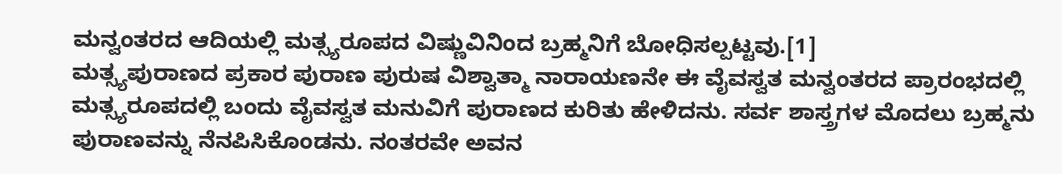ಮನ್ವಂತರದ ಆದಿಯಲ್ಲಿ ಮತ್ಸ್ಯರೂಪದ ವಿಷ್ಣುವಿನಿಂದ ಬ್ರಹ್ಮನಿಗೆ ಬೋಧಿಸಲ್ಪಟ್ಟವು.[1]
ಮತ್ಸ್ಯಪುರಾಣದ ಪ್ರಕಾರ ಪುರಾಣ ಪುರುಷ ವಿಶ್ವಾತ್ಮಾ ನಾರಾಯಣನೇ ಈ ವೈವಸ್ವತ ಮನ್ವಂತರದ ಪ್ರಾರಂಭದಲ್ಲಿ ಮತ್ಸ್ಯರೂಪದಲ್ಲಿ ಬಂದು ವೈವಸ್ವತ ಮನುವಿಗೆ ಪುರಾಣದ ಕುರಿತು ಹೇಳಿದನು. ಸರ್ವ ಶಾಸ್ತ್ರಗಳ ಮೊದಲು ಬ್ರಹ್ಮನು ಪುರಾಣವನ್ನು ನೆನಪಿಸಿಕೊಂಡನು. ನಂತರವೇ ಅವನ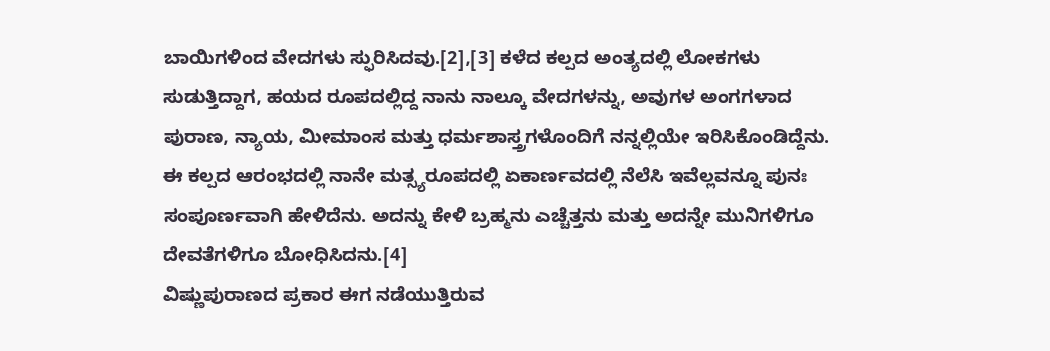ಬಾಯಿಗಳಿಂದ ವೇದಗಳು ಸ್ಫುರಿಸಿದವು.[2],[3] ಕಳೆದ ಕಲ್ಪದ ಅಂತ್ಯದಲ್ಲಿ ಲೋಕಗಳು ಸುಡುತ್ತಿದ್ದಾಗ, ಹಯದ ರೂಪದಲ್ಲಿದ್ದ ನಾನು ನಾಲ್ಕೂ ವೇದಗಳನ್ನು, ಅವುಗಳ ಅಂಗಗಳಾದ ಪುರಾಣ, ನ್ಯಾಯ, ಮೀಮಾಂಸ ಮತ್ತು ಧರ್ಮಶಾಸ್ತ್ರಗಳೊಂದಿಗೆ ನನ್ನಲ್ಲಿಯೇ ಇರಿಸಿಕೊಂಡಿದ್ದೆನು. ಈ ಕಲ್ಪದ ಆರಂಭದಲ್ಲಿ ನಾನೇ ಮತ್ಸ್ಯರೂಪದಲ್ಲಿ ಏಕಾರ್ಣವದಲ್ಲಿ ನೆಲೆಸಿ ಇವೆಲ್ಲವನ್ನೂ ಪುನಃ ಸಂಪೂರ್ಣವಾಗಿ ಹೇಳಿದೆನು. ಅದನ್ನು ಕೇಳಿ ಬ್ರಹ್ಮನು ಎಚ್ಚೆತ್ತನು ಮತ್ತು ಅದನ್ನೇ ಮುನಿಗಳಿಗೂ ದೇವತೆಗಳಿಗೂ ಬೋಧಿಸಿದನು.[4]
ವಿಷ್ಣುಪುರಾಣದ ಪ್ರಕಾರ ಈಗ ನಡೆಯುತ್ತಿರುವ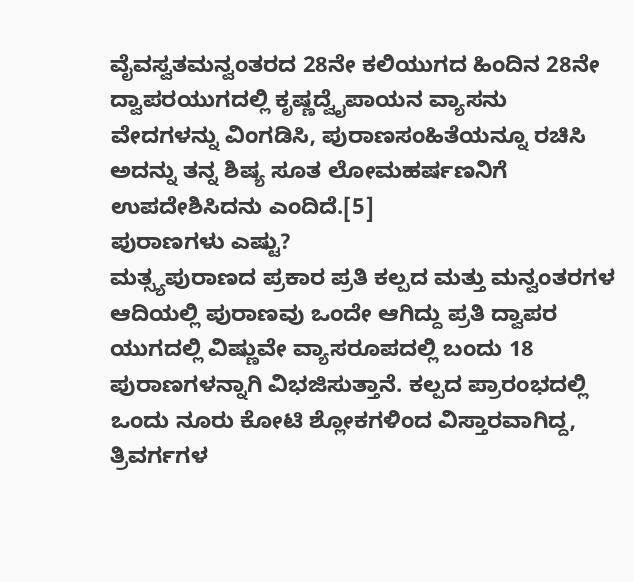ವೈವಸ್ವತಮನ್ವಂತರದ 28ನೇ ಕಲಿಯುಗದ ಹಿಂದಿನ 28ನೇ ದ್ವಾಪರಯುಗದಲ್ಲಿ ಕೃಷ್ಣದ್ವೈಪಾಯನ ವ್ಯಾಸನು ವೇದಗಳನ್ನು ವಿಂಗಡಿಸಿ, ಪುರಾಣಸಂಹಿತೆಯನ್ನೂ ರಚಿಸಿ ಅದನ್ನು ತನ್ನ ಶಿಷ್ಯ ಸೂತ ಲೋಮಹರ್ಷಣನಿಗೆ ಉಪದೇಶಿಸಿದನು ಎಂದಿದೆ.[5]
ಪುರಾಣಗಳು ಎಷ್ಟು?
ಮತ್ಸ್ಯಪುರಾಣದ ಪ್ರಕಾರ ಪ್ರತಿ ಕಲ್ಪದ ಮತ್ತು ಮನ್ವಂತರಗಳ ಆದಿಯಲ್ಲಿ ಪುರಾಣವು ಒಂದೇ ಆಗಿದ್ದು ಪ್ರತಿ ದ್ವಾಪರ ಯುಗದಲ್ಲಿ ವಿಷ್ಣುವೇ ವ್ಯಾಸರೂಪದಲ್ಲಿ ಬಂದು 18 ಪುರಾಣಗಳನ್ನಾಗಿ ವಿಭಜಿಸುತ್ತಾನೆ. ಕಲ್ಪದ ಪ್ರಾರಂಭದಲ್ಲಿ ಒಂದು ನೂರು ಕೋಟಿ ಶ್ಲೋಕಗಳಿಂದ ವಿಸ್ತಾರವಾಗಿದ್ದ, ತ್ರಿವರ್ಗಗಳ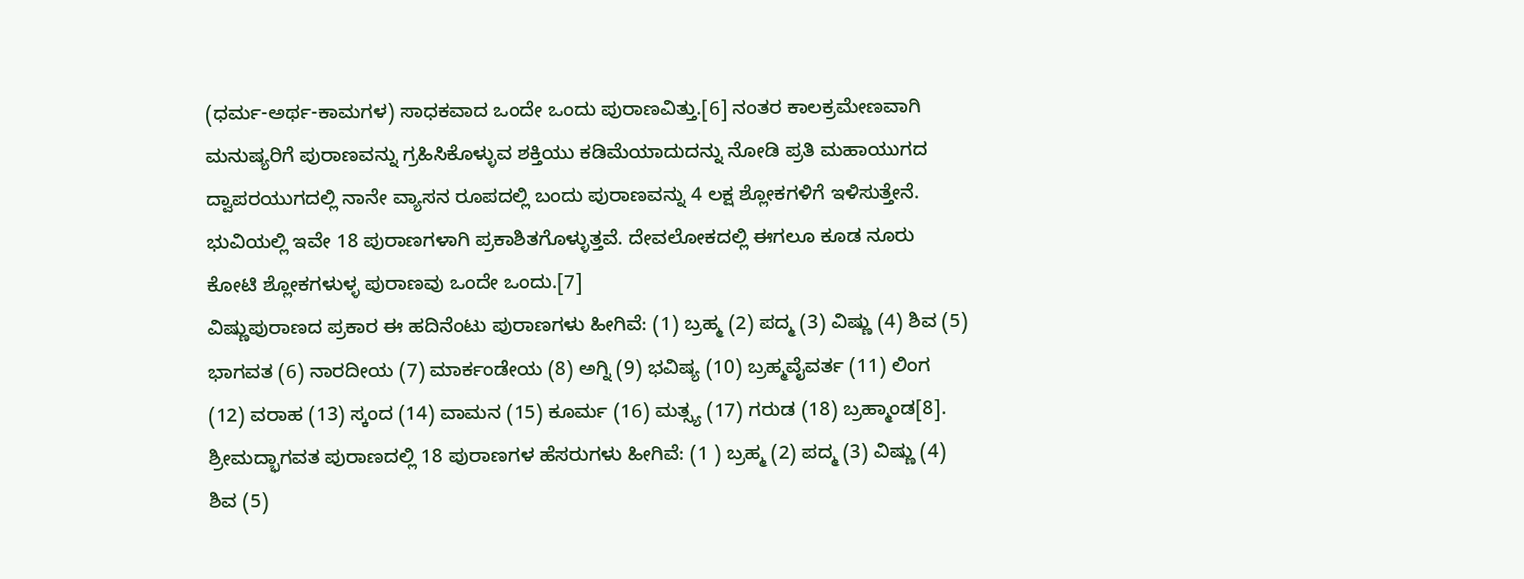(ಧರ್ಮ-ಅರ್ಥ-ಕಾಮಗಳ) ಸಾಧಕವಾದ ಒಂದೇ ಒಂದು ಪುರಾಣವಿತ್ತು.[6] ನಂತರ ಕಾಲಕ್ರಮೇಣವಾಗಿ ಮನುಷ್ಯರಿಗೆ ಪುರಾಣವನ್ನು ಗ್ರಹಿಸಿಕೊಳ್ಳುವ ಶಕ್ತಿಯು ಕಡಿಮೆಯಾದುದನ್ನು ನೋಡಿ ಪ್ರತಿ ಮಹಾಯುಗದ ದ್ವಾಪರಯುಗದಲ್ಲಿ ನಾನೇ ವ್ಯಾಸನ ರೂಪದಲ್ಲಿ ಬಂದು ಪುರಾಣವನ್ನು 4 ಲಕ್ಷ ಶ್ಲೋಕಗಳಿಗೆ ಇಳಿಸುತ್ತೇನೆ. ಭುವಿಯಲ್ಲಿ ಇವೇ 18 ಪುರಾಣಗಳಾಗಿ ಪ್ರಕಾಶಿತಗೊಳ್ಳುತ್ತವೆ. ದೇವಲೋಕದಲ್ಲಿ ಈಗಲೂ ಕೂಡ ನೂರು ಕೋಟಿ ಶ್ಲೋಕಗಳುಳ್ಳ ಪುರಾಣವು ಒಂದೇ ಒಂದು.[7]
ವಿಷ್ಣುಪುರಾಣದ ಪ್ರಕಾರ ಈ ಹದಿನೆಂಟು ಪುರಾಣಗಳು ಹೀಗಿವೆ: (1) ಬ್ರಹ್ಮ (2) ಪದ್ಮ (3) ವಿಷ್ಣು (4) ಶಿವ (5) ಭಾಗವತ (6) ನಾರದೀಯ (7) ಮಾರ್ಕಂಡೇಯ (8) ಅಗ್ನಿ (9) ಭವಿಷ್ಯ (10) ಬ್ರಹ್ಮವೈವರ್ತ (11) ಲಿಂಗ (12) ವರಾಹ (13) ಸ್ಕಂದ (14) ವಾಮನ (15) ಕೂರ್ಮ (16) ಮತ್ಸ್ಯ (17) ಗರುಡ (18) ಬ್ರಹ್ಮಾಂಡ[8].
ಶ್ರೀಮದ್ಭಾಗವತ ಪುರಾಣದಲ್ಲಿ 18 ಪುರಾಣಗಳ ಹೆಸರುಗಳು ಹೀಗಿವೆ: (1 ) ಬ್ರಹ್ಮ (2) ಪದ್ಮ (3) ವಿಷ್ಣು (4) ಶಿವ (5)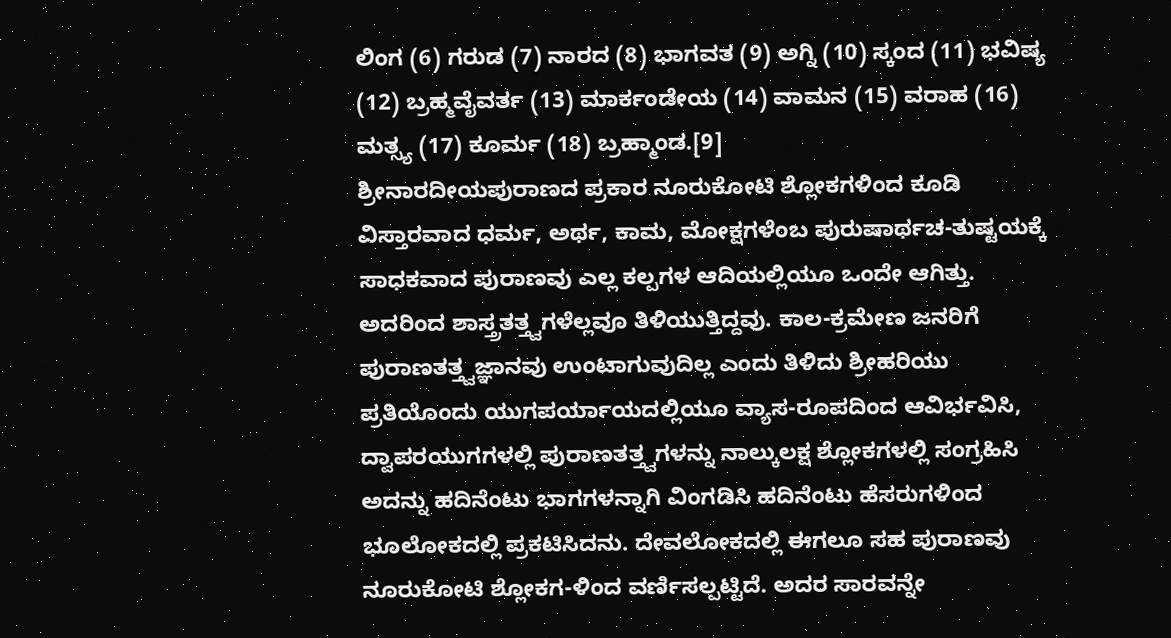ಲಿಂಗ (6) ಗರುಡ (7) ನಾರದ (8) ಭಾಗವತ (9) ಅಗ್ನಿ (10) ಸ್ಕಂದ (11) ಭವಿಷ್ಯ (12) ಬ್ರಹ್ಮವೈವರ್ತ (13) ಮಾರ್ಕಂಡೇಯ (14) ವಾಮನ (15) ವರಾಹ (16) ಮತ್ಸ್ಯ (17) ಕೂರ್ಮ (18) ಬ್ರಹ್ಮಾಂಡ.[9]
ಶ್ರೀನಾರದೀಯಪುರಾಣದ ಪ್ರಕಾರ ನೂರುಕೋಟಿ ಶ್ಲೋಕಗಳಿಂದ ಕೂಡಿ ವಿಸ್ತಾರವಾದ ಧರ್ಮ, ಅರ್ಥ, ಕಾಮ, ಮೋಕ್ಷಗಳೆಂಬ ಪುರುಷಾರ್ಥಚ-ತುಷ್ಟಯಕ್ಕೆ ಸಾಧಕವಾದ ಪುರಾಣವು ಎಲ್ಲ ಕಲ್ಪಗಳ ಆದಿಯಲ್ಲಿಯೂ ಒಂದೇ ಆಗಿತ್ತು. ಅದರಿಂದ ಶಾಸ್ತ್ರತತ್ತ್ವಗಳೆಲ್ಲವೂ ತಿಳಿಯುತ್ತಿದ್ದವು. ಕಾಲ-ಕ್ರಮೇಣ ಜನರಿಗೆ ಪುರಾಣತತ್ತ್ವಜ್ಞಾನವು ಉಂಟಾಗುವುದಿಲ್ಲ ಎಂದು ತಿಳಿದು ಶ್ರೀಹರಿಯು ಪ್ರತಿಯೊಂದು ಯುಗಪರ್ಯಾಯದಲ್ಲಿಯೂ ವ್ಯಾಸ-ರೂಪದಿಂದ ಆವಿರ್ಭವಿಸಿ, ದ್ವಾಪರಯುಗಗಳಲ್ಲಿ ಪುರಾಣತತ್ತ್ವಗಳನ್ನು ನಾಲ್ಕುಲಕ್ಷ ಶ್ಲೋಕಗಳಲ್ಲಿ ಸಂಗ್ರಹಿಸಿ ಅದನ್ನು ಹದಿನೆಂಟು ಭಾಗಗಳನ್ನಾಗಿ ವಿಂಗಡಿಸಿ ಹದಿನೆಂಟು ಹೆಸರುಗಳಿಂದ ಭೂಲೋಕದಲ್ಲಿ ಪ್ರಕಟಿಸಿದನು. ದೇವಲೋಕದಲ್ಲಿ ಈಗಲೂ ಸಹ ಪುರಾಣವು ನೂರುಕೋಟಿ ಶ್ಲೋಕಗ-ಳಿಂದ ವರ್ಣಿಸಲ್ಪಟ್ಟಿದೆ. ಅದರ ಸಾರವನ್ನೇ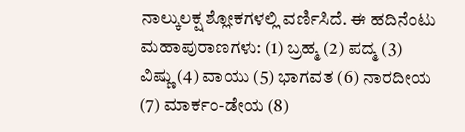ನಾಲ್ಕುಲಕ್ಷ ಶ್ಲೋಕಗಳಲ್ಲಿ ವರ್ಣಿಸಿದೆ. ಈ ಹದಿನೆಂಟು ಮಹಾಪುರಾಣಗಳು: (1) ಬ್ರಹ್ಮ (2) ಪದ್ಮ (3) ವಿಷ್ಣು (4) ವಾಯು (5) ಭಾಗವತ (6) ನಾರದೀಯ (7) ಮಾರ್ಕಂ-ಡೇಯ (8)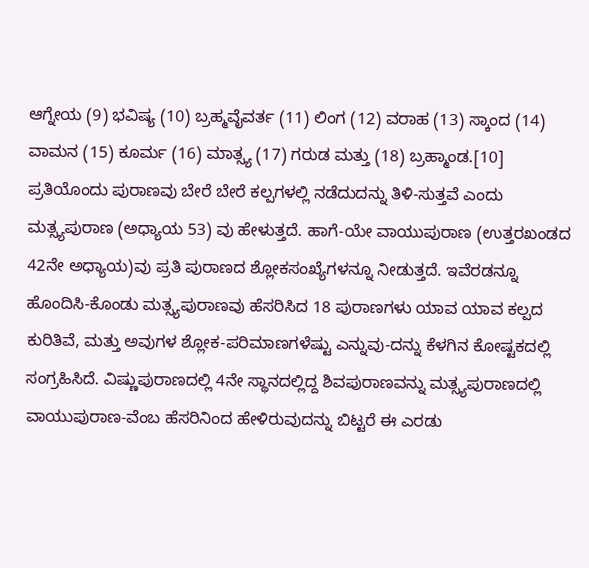ಆಗ್ನೇಯ (9) ಭವಿಷ್ಯ (10) ಬ್ರಹ್ಮವೈವರ್ತ (11) ಲಿಂಗ (12) ವರಾಹ (13) ಸ್ಕಾಂದ (14) ವಾಮನ (15) ಕೂರ್ಮ (16) ಮಾತ್ಸ್ಯ (17) ಗರುಡ ಮತ್ತು (18) ಬ್ರಹ್ಮಾಂಡ.[10]
ಪ್ರತಿಯೊಂದು ಪುರಾಣವು ಬೇರೆ ಬೇರೆ ಕಲ್ಪಗಳಲ್ಲಿ ನಡೆದುದನ್ನು ತಿಳಿ-ಸುತ್ತವೆ ಎಂದು ಮತ್ಸ್ಯಪುರಾಣ (ಅಧ್ಯಾಯ 53) ವು ಹೇಳುತ್ತದೆ. ಹಾಗೆ-ಯೇ ವಾಯುಪುರಾಣ (ಉತ್ತರಖಂಡದ 42ನೇ ಅಧ್ಯಾಯ)ವು ಪ್ರತಿ ಪುರಾಣದ ಶ್ಲೋಕಸಂಖ್ಯೆಗಳನ್ನೂ ನೀಡುತ್ತದೆ. ಇವೆರಡನ್ನೂ ಹೊಂದಿಸಿ-ಕೊಂಡು ಮತ್ಸ್ಯಪುರಾಣವು ಹೆಸರಿಸಿದ 18 ಪುರಾಣಗಳು ಯಾವ ಯಾವ ಕಲ್ಪದ ಕುರಿತಿವೆ, ಮತ್ತು ಅವುಗಳ ಶ್ಲೋಕ-ಪರಿಮಾಣಗಳೆಷ್ಟು ಎನ್ನುವು-ದನ್ನು ಕೆಳಗಿನ ಕೋಷ್ಟಕದಲ್ಲಿ ಸಂಗ್ರಹಿಸಿದೆ. ವಿಷ್ಣುಪುರಾಣದಲ್ಲಿ 4ನೇ ಸ್ಥಾನದಲ್ಲಿದ್ದ ಶಿವಪುರಾಣವನ್ನು ಮತ್ಸ್ಯಪುರಾಣದಲ್ಲಿ ವಾಯುಪುರಾಣ-ವೆಂಬ ಹೆಸರಿನಿಂದ ಹೇಳಿರುವುದನ್ನು ಬಿಟ್ಟರೆ ಈ ಎರಡು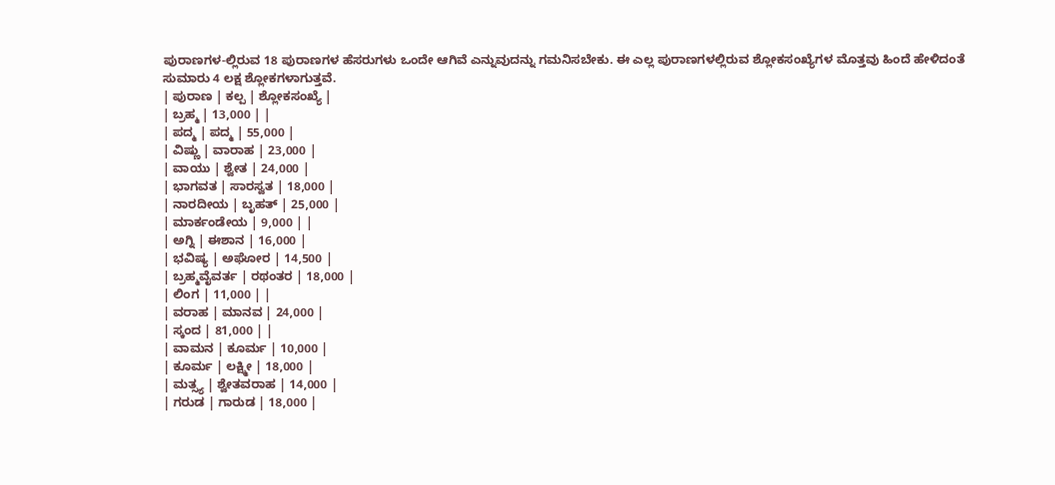ಪುರಾಣಗಳ-ಲ್ಲಿರುವ 18 ಪುರಾಣಗಳ ಹೆಸರುಗಳು ಒಂದೇ ಆಗಿವೆ ಎನ್ನುವುದನ್ನು ಗಮನಿಸಬೇಕು. ಈ ಎಲ್ಲ ಪುರಾಣಗಳಲ್ಲಿರುವ ಶ್ಲೋಕಸಂಖ್ಯೆಗಳ ಮೊತ್ತವು ಹಿಂದೆ ಹೇಳಿದಂತೆ ಸುಮಾರು 4 ಲಕ್ಷ ಶ್ಲೋಕಗಳಾಗುತ್ತವೆ.
| ಪುರಾಣ | ಕಲ್ಪ | ಶ್ಲೋಕಸಂಖ್ಯೆ |
| ಬ್ರಹ್ಮ | 13,000 | |
| ಪದ್ಮ | ಪದ್ಮ | 55,000 |
| ವಿಷ್ಣು | ವಾರಾಹ | 23,000 |
| ವಾಯು | ಶ್ವೇತ | 24,000 |
| ಭಾಗವತ | ಸಾರಸ್ವತ | 18,000 |
| ನಾರದೀಯ | ಬೃಹತ್ | 25,000 |
| ಮಾರ್ಕಂಡೇಯ | 9,000 | |
| ಅಗ್ನಿ | ಈಶಾನ | 16,000 |
| ಭವಿಷ್ಯ | ಅಘೋರ | 14,500 |
| ಬ್ರಹ್ಮವೈವರ್ತ | ರಥಂತರ | 18,000 |
| ಲಿಂಗ | 11,000 | |
| ವರಾಹ | ಮಾನವ | 24,000 |
| ಸ್ಕಂದ | 81,000 | |
| ವಾಮನ | ಕೂರ್ಮ | 10,000 |
| ಕೂರ್ಮ | ಲಕ್ಷ್ಮೀ | 18,000 |
| ಮತ್ಸ್ಯ | ಶ್ವೇತವರಾಹ | 14,000 |
| ಗರುಡ | ಗಾರುಡ | 18,000 |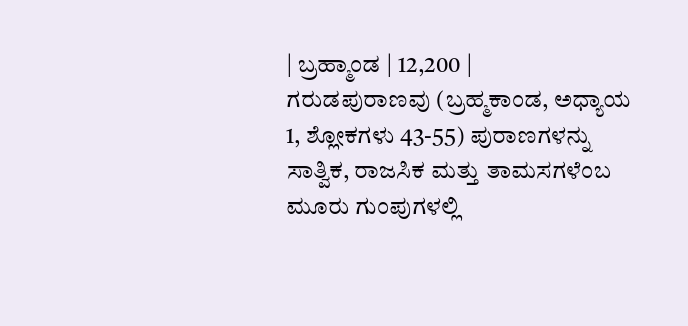| ಬ್ರಹ್ಮಾಂಡ | 12,200 |
ಗರುಡಪುರಾಣವು (ಬ್ರಹ್ಮಕಾಂಡ, ಅಧ್ಯಾಯ 1, ಶ್ಲೋಕಗಳು 43-55) ಪುರಾಣಗಳನ್ನು ಸಾತ್ವಿಕ, ರಾಜಸಿಕ ಮತ್ತು ತಾಮಸಗಳೆಂಬ ಮೂರು ಗುಂಪುಗಳಲ್ಲಿ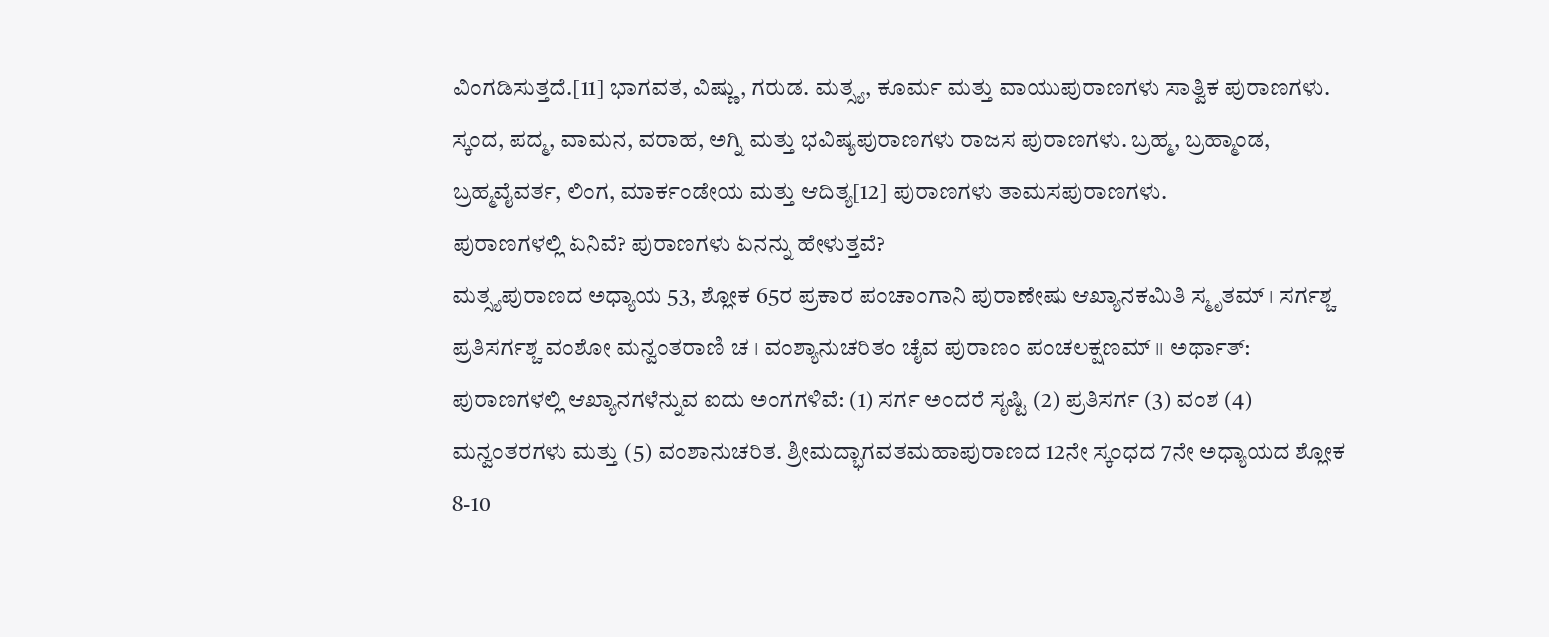ವಿಂಗಡಿಸುತ್ತದೆ.[11] ಭಾಗವತ, ವಿಷ್ಣು, ಗರುಡ. ಮತ್ಸ್ಯ, ಕೂರ್ಮ ಮತ್ತು ವಾಯುಪುರಾಣಗಳು ಸಾತ್ವಿಕ ಪುರಾಣಗಳು. ಸ್ಕಂದ, ಪದ್ಮ, ವಾಮನ, ವರಾಹ, ಅಗ್ನಿ ಮತ್ತು ಭವಿಷ್ಯಪುರಾಣಗಳು ರಾಜಸ ಪುರಾಣಗಳು. ಬ್ರಹ್ಮ, ಬ್ರಹ್ಮಾಂಡ, ಬ್ರಹ್ಮವೈವರ್ತ, ಲಿಂಗ, ಮಾರ್ಕಂಡೇಯ ಮತ್ತು ಆದಿತ್ಯ[12] ಪುರಾಣಗಳು ತಾಮಸಪುರಾಣಗಳು.
ಪುರಾಣಗಳಲ್ಲಿ ಏನಿವೆ? ಪುರಾಣಗಳು ಏನನ್ನು ಹೇಳುತ್ತವೆ?
ಮತ್ಸ್ಯಪುರಾಣದ ಅಧ್ಯಾಯ 53, ಶ್ಲೋಕ 65ರ ಪ್ರಕಾರ ಪಂಚಾಂಗಾನಿ ಪುರಾಣೇಷು ಆಖ್ಯಾನಕಮಿತಿ ಸ್ಮೃತಮ್ । ಸರ್ಗಶ್ಚ ಪ್ರತಿಸರ್ಗಶ್ಚ ವಂಶೋ ಮನ್ವಂತರಾಣಿ ಚ । ವಂಶ್ಯಾನುಚರಿತಂ ಚೈವ ಪುರಾಣಂ ಪಂಚಲಕ್ಷಣಮ್ ।। ಅರ್ಥಾತ್: ಪುರಾಣಗಳಲ್ಲಿ ಆಖ್ಯಾನಗಳೆನ್ನುವ ಐದು ಅಂಗಗಳಿವೆ: (1) ಸರ್ಗ ಅಂದರೆ ಸೃಷ್ಟಿ (2) ಪ್ರತಿಸರ್ಗ (3) ವಂಶ (4) ಮನ್ವಂತರಗಳು ಮತ್ತು (5) ವಂಶಾನುಚರಿತ. ಶ್ರೀಮದ್ಭಾಗವತಮಹಾಪುರಾಣದ 12ನೇ ಸ್ಕಂಧದ 7ನೇ ಅಧ್ಯಾಯದ ಶ್ಲೋಕ 8-10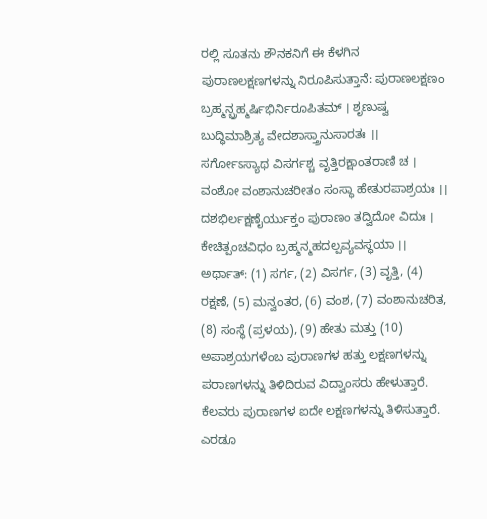ರಲ್ಲಿ ಸೂತನು ಶೌನಕನಿಗೆ ಈ ಕೆಳಗಿನ ಪುರಾಣಲಕ್ಷಣಗಳನ್ನು ನಿರೂಪಿಸುತ್ತಾನೆ: ಪುರಾಣಲಕ್ಷಣಂ ಬ್ರಹ್ಮನ್ಬ್ರಹ್ಮರ್ಷಿಭಿರ್ನಿರೂಪಿತಮ್ । ಶೃಣುಷ್ವ ಬುದ್ಧಿಮಾಶ್ರಿತ್ಯ ವೇದಶಾಸ್ತ್ರಾನುಸಾರತಃ ।। ಸರ್ಗೋಽಸ್ಯಾಥ ವಿಸರ್ಗಶ್ಚ ವೃತ್ತಿರಕ್ಷಾಂತರಾಣಿ ಚ । ವಂಶೋ ವಂಶಾನುಚರೀತಂ ಸಂಸ್ಥಾ ಹೇತುರಪಾಶ್ರಯಃ ।। ದಶಭಿರ್ಲಕ್ಷಣೈರ್ಯುಕ್ತಂ ಪುರಾಣಂ ತದ್ವಿದೋ ವಿದುಃ । ಕೇಚಿತ್ಪಂಚವಿಧಂ ಬ್ರಹ್ಮನ್ಮಹದಲ್ಪವ್ಯವಸ್ಥಯಾ ।। ಅರ್ಥಾತ್: (1) ಸರ್ಗ, (2) ವಿಸರ್ಗ, (3) ವೃತ್ತಿ, (4) ರಕ್ಷಣೆ, (5) ಮನ್ವಂತರ, (6) ವಂಶ, (7) ವಂಶಾನುಚರಿತ, (8) ಸಂಸ್ಥೆ (ಪ್ರಳಯ), (9) ಹೇತು ಮತ್ತು (10) ಅಪಾಶ್ರಯಗಳೆಂಬ ಪುರಾಣಗಳ ಹತ್ತು ಲಕ್ಷಣಗಳನ್ನು ಪರಾಣಗಳನ್ನು ತಿಳಿದಿರುವ ವಿದ್ವಾಂಸರು ಹೇಳುತ್ತಾರೆ. ಕೆಲವರು ಪುರಾಣಗಳ ಐದೇ ಲಕ್ಷಣಗಳನ್ನು ತಿಳಿಸುತ್ತಾರೆ. ಎರಡೂ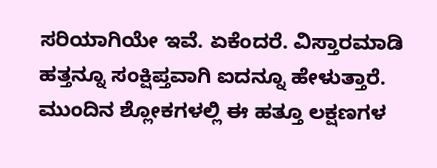ಸರಿಯಾಗಿಯೇ ಇವೆ. ಏಕೆಂದರೆ. ವಿಸ್ತಾರಮಾಡಿ ಹತ್ತನ್ನೂ ಸಂಕ್ಷಿಪ್ತವಾಗಿ ಐದನ್ನೂ ಹೇಳುತ್ತಾರೆ. ಮುಂದಿನ ಶ್ಲೋಕಗಳಲ್ಲಿ ಈ ಹತ್ತೂ ಲಕ್ಷಣಗಳ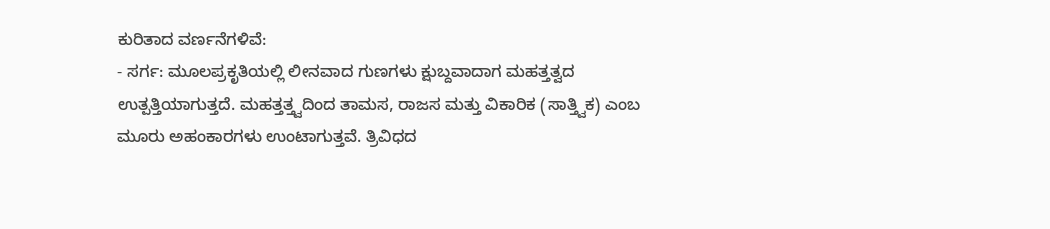ಕುರಿತಾದ ವರ್ಣನೆಗಳಿವೆ:
- ಸರ್ಗ: ಮೂಲಪ್ರಕೃತಿಯಲ್ಲಿ ಲೀನವಾದ ಗುಣಗಳು ಕ್ಷುಬ್ದವಾದಾಗ ಮಹತ್ತತ್ವದ ಉತ್ಪತ್ತಿಯಾಗುತ್ತದೆ. ಮಹತ್ತತ್ತ್ವದಿಂದ ತಾಮಸ, ರಾಜಸ ಮತ್ತು ವಿಕಾರಿಕ (ಸಾತ್ತ್ವಿಕ) ಎಂಬ ಮೂರು ಅಹಂಕಾರಗಳು ಉಂಟಾಗುತ್ತವೆ. ತ್ರಿವಿಧದ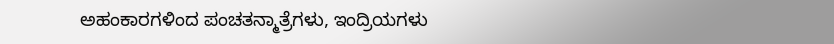ಅಹಂಕಾರಗಳಿಂದ ಪಂಚತನ್ಮಾತ್ರೆಗಳು, ಇಂದ್ರಿಯಗಳು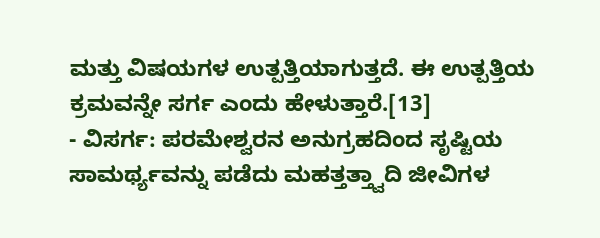ಮತ್ತು ವಿಷಯಗಳ ಉತ್ಪತ್ತಿಯಾಗುತ್ತದೆ. ಈ ಉತ್ಪತ್ತಿಯ ಕ್ರಮವನ್ನೇ ಸರ್ಗ ಎಂದು ಹೇಳುತ್ತಾರೆ.[13]
- ವಿಸರ್ಗ: ಪರಮೇಶ್ವರನ ಅನುಗ್ರಹದಿಂದ ಸೃಷ್ಟಿಯ ಸಾಮರ್ಥ್ಯವನ್ನು ಪಡೆದು ಮಹತ್ತತ್ತ್ವಾದಿ ಜೀವಿಗಳ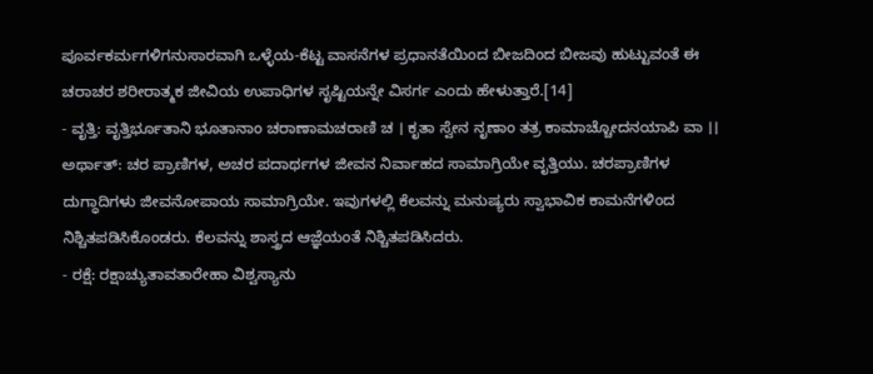ಪೂರ್ವಕರ್ಮಗಳಿಗನುಸಾರವಾಗಿ ಒಳ್ಳೆಯ-ಕೆಟ್ಟ ವಾಸನೆಗಳ ಪ್ರಧಾನತೆಯಿಂದ ಬೀಜದಿಂದ ಬೀಜವು ಹುಟ್ಟುವಂತೆ ಈ ಚರಾಚರ ಶರೀರಾತ್ಮಕ ಜೀವಿಯ ಉಪಾಧಿಗಳ ಸೃಷ್ಟಿಯನ್ನೇ ವಿಸರ್ಗ ಎಂದು ಹೇಳುತ್ತಾರೆ.[14]
- ವೃತ್ತಿ: ವೃತ್ತಿರ್ಭೂತಾನಿ ಭೂತಾನಾಂ ಚರಾಣಾಮಚರಾಣಿ ಚ । ಕೃತಾ ಸ್ವೇನ ನೃಣಾಂ ತತ್ರ ಕಾಮಾಚ್ಚೋದನಯಾಪಿ ವಾ ।। ಅರ್ಥಾತ್: ಚರ ಪ್ರಾಣಿಗಳ, ಅಚರ ಪದಾರ್ಥಗಳ ಜೀವನ ನಿರ್ವಾಹದ ಸಾಮಾಗ್ರಿಯೇ ವೃತ್ತಿಯು. ಚರಪ್ರಾಣಿಗಳ ದುಗ್ಧಾದಿಗಳು ಜೀವನೋಪಾಯ ಸಾಮಾಗ್ರಿಯೇ. ಇವುಗಳಲ್ಲಿ ಕೆಲವನ್ನು ಮನುಷ್ಯರು ಸ್ವಾಭಾವಿಕ ಕಾಮನೆಗಳಿಂದ ನಿಶ್ಚಿತಪಡಿಸಿಕೊಂಡರು. ಕೆಲವನ್ನು ಶಾಸ್ತ್ರದ ಆಜ್ಞೆಯಂತೆ ನಿಶ್ಚಿತಪಡಿಸಿದರು.
- ರಕ್ಷೆ: ರಕ್ಷಾಚ್ಯುತಾವತಾರೇಹಾ ವಿಶ್ವಸ್ಯಾನು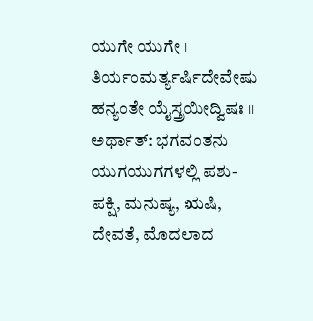ಯುಗೇ ಯುಗೇ । ತಿರ್ಯಂಮರ್ತ್ಯರ್ಷಿದೇವೇಷು ಹನ್ಯಂತೇ ಯೈಸ್ತ್ರಯೀದ್ವಿಷಃ ।। ಅರ್ಥಾತ್: ಭಗವಂತನು ಯುಗಯುಗಗಳಲ್ಲಿ ಪಶು-ಪಕ್ಷಿ, ಮನುಷ್ಯ, ಋಷಿ, ದೇವತೆ, ಮೊದಲಾದ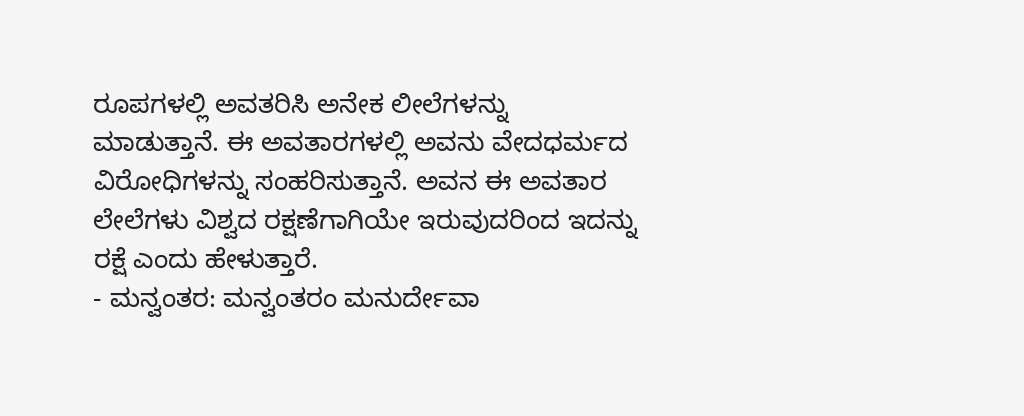ರೂಪಗಳಲ್ಲಿ ಅವತರಿಸಿ ಅನೇಕ ಲೀಲೆಗಳನ್ನು ಮಾಡುತ್ತಾನೆ. ಈ ಅವತಾರಗಳಲ್ಲಿ ಅವನು ವೇದಧರ್ಮದ ವಿರೋಧಿಗಳನ್ನು ಸಂಹರಿಸುತ್ತಾನೆ. ಅವನ ಈ ಅವತಾರ ಲೇಲೆಗಳು ವಿಶ್ವದ ರಕ್ಷಣೆಗಾಗಿಯೇ ಇರುವುದರಿಂದ ಇದನ್ನು ರಕ್ಷೆ ಎಂದು ಹೇಳುತ್ತಾರೆ.
- ಮನ್ವಂತರ: ಮನ್ವಂತರಂ ಮನುರ್ದೇವಾ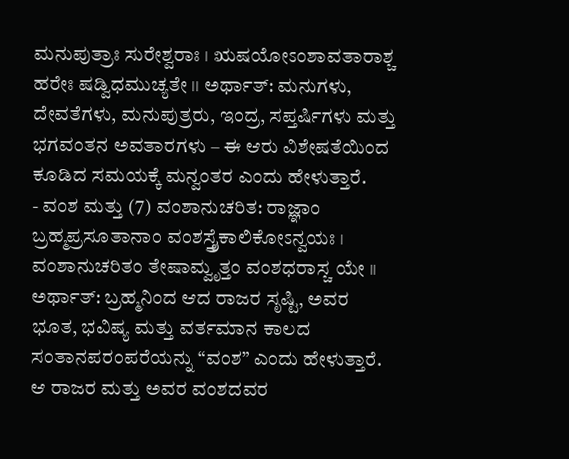ಮನುಪುತ್ರಾಃ ಸುರೇಶ್ವರಾಃ । ಋಷಯೋಽಂಶಾವತಾರಾಶ್ಚ ಹರೇಃ ಷಡ್ವಿಧಮುಚ್ಯತೇ ।। ಅರ್ಥಾತ್: ಮನುಗಳು, ದೇವತೆಗಳು, ಮನುಪುತ್ರರು, ಇಂದ್ರ, ಸಪ್ತರ್ಷಿಗಳು ಮತ್ತು ಭಗವಂತನ ಅವತಾರಗಳು – ಈ ಆರು ವಿಶೇಷತೆಯಿಂದ ಕೂಡಿದ ಸಮಯಕ್ಕೆ ಮನ್ವಂತರ ಎಂದು ಹೇಳುತ್ತಾರೆ.
- ವಂಶ ಮತ್ತು (7) ವಂಶಾನುಚರಿತ: ರಾಜ್ಞಾಂ ಬ್ರಹ್ಮಪ್ರಸೂತಾನಾಂ ವಂಶಸ್ತ್ರೈಕಾಲಿಕೋಽನ್ವಯಃ । ವಂಶಾನುಚರಿತಂ ತೇಷಾಮ್ವೃತ್ತಂ ವಂಶಧರಾಸ್ಚ ಯೇ ।। ಅರ್ಥಾತ್: ಬ್ರಹ್ಮನಿಂದ ಆದ ರಾಜರ ಸೃಷ್ಟಿ, ಅವರ ಭೂತ, ಭವಿಷ್ಯ ಮತ್ತು ವರ್ತಮಾನ ಕಾಲದ ಸಂತಾನಪರಂಪರೆಯನ್ನು “ವಂಶ” ಎಂದು ಹೇಳುತ್ತಾರೆ. ಆ ರಾಜರ ಮತ್ತು ಅವರ ವಂಶದವರ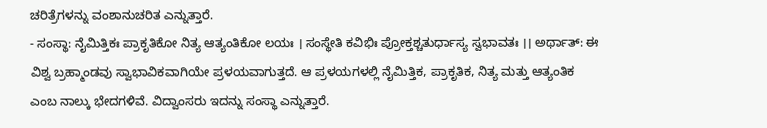ಚರಿತ್ರೆಗಳನ್ನು ವಂಶಾನುಚರಿತ ಎನ್ನುತ್ತಾರೆ.
- ಸಂಸ್ಥಾ: ನೈಮಿತ್ತಿಕಃ ಪ್ರಾಕೃತಿಕೋ ನಿತ್ಯ ಆತ್ಯಂತಿಕೋ ಲಯಃ । ಸಂಸ್ಥೇತಿ ಕವಿಭಿಃ ಪ್ರೋಕ್ತಶ್ಚತುರ್ಧಾಸ್ಯ ಸ್ವಭಾವತಃ ।। ಅರ್ಥಾತ್: ಈ ವಿಶ್ವ ಬ್ರಹ್ಮಾಂಡವು ಸ್ವಾಭಾವಿಕವಾಗಿಯೇ ಪ್ರಳಯವಾಗುತ್ತದೆ. ಆ ಪ್ರಳಯಗಳಲ್ಲಿ ನೈಮಿತ್ತಿಕ, ಪ್ರಾಕೃತಿಕ, ನಿತ್ಯ ಮತ್ತು ಆತ್ಯಂತಿಕ ಎಂಬ ನಾಲ್ಕು ಭೇದಗಳಿವೆ. ವಿದ್ವಾಂಸರು ಇದನ್ನು ಸಂಸ್ಥಾ ಎನ್ನುತ್ತಾರೆ.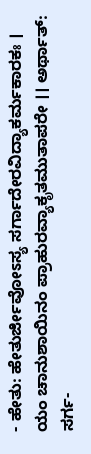- ಹೇತು: ಹೇತುರ್ಜೀವೋಽಸ್ಯ ಸರ್ಗಾದೇರವಿದ್ಯಾಕರ್ಮಕಾರಕಃ । ಯಂ ಚಾನುಶಾಯಿನಂ ಪ್ರಾಹುರವ್ಯಾಕೃತಮುತಾಪರೇ ।। ಅರ್ಥಾತ್: ಸರ್ಗ-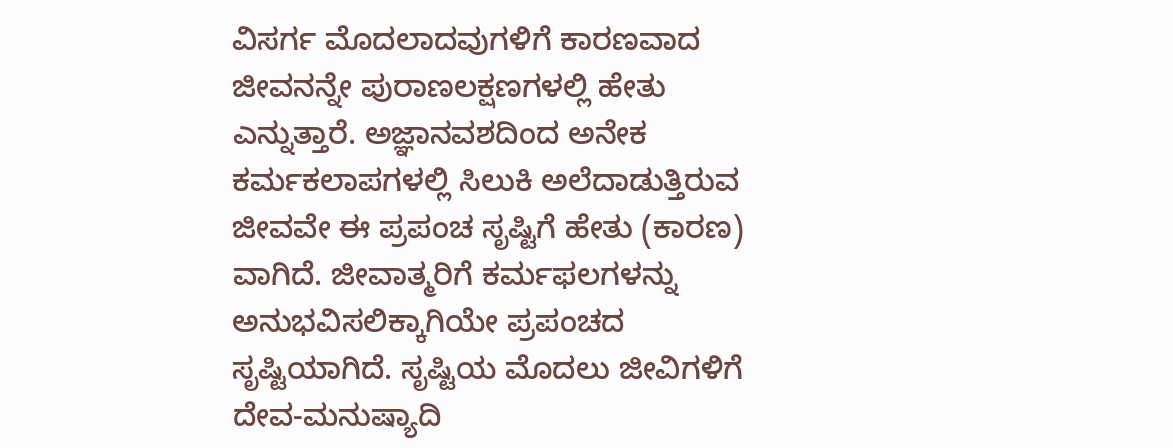ವಿಸರ್ಗ ಮೊದಲಾದವುಗಳಿಗೆ ಕಾರಣವಾದ ಜೀವನನ್ನೇ ಪುರಾಣಲಕ್ಷಣಗಳಲ್ಲಿ ಹೇತು ಎನ್ನುತ್ತಾರೆ. ಅಜ್ಞಾನವಶದಿಂದ ಅನೇಕ ಕರ್ಮಕಲಾಪಗಳಲ್ಲಿ ಸಿಲುಕಿ ಅಲೆದಾಡುತ್ತಿರುವ ಜೀವವೇ ಈ ಪ್ರಪಂಚ ಸೃಷ್ಟಿಗೆ ಹೇತು (ಕಾರಣ) ವಾಗಿದೆ. ಜೀವಾತ್ಮರಿಗೆ ಕರ್ಮಫಲಗಳನ್ನು ಅನುಭವಿಸಲಿಕ್ಕಾಗಿಯೇ ಪ್ರಪಂಚದ ಸೃಷ್ಟಿಯಾಗಿದೆ. ಸೃಷ್ಟಿಯ ಮೊದಲು ಜೀವಿಗಳಿಗೆ ದೇವ-ಮನುಷ್ಯಾದಿ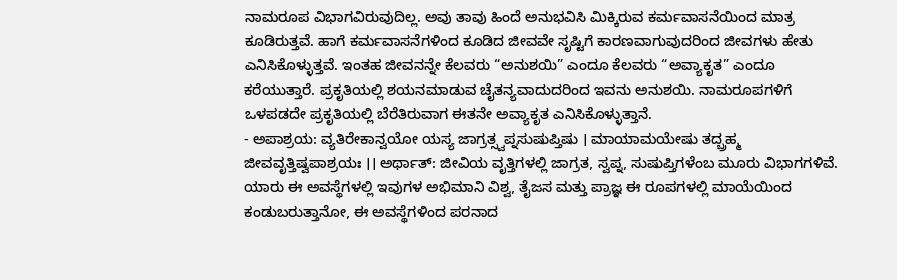ನಾಮರೂಪ ವಿಭಾಗವಿರುವುದಿಲ್ಲ. ಅವು ತಾವು ಹಿಂದೆ ಅನುಭವಿಸಿ ಮಿಕ್ಕಿರುವ ಕರ್ಮವಾಸನೆಯಿಂದ ಮಾತ್ರ ಕೂಡಿರುತ್ತವೆ. ಹಾಗೆ ಕರ್ಮವಾಸನೆಗಳಿಂದ ಕೂಡಿದ ಜೀವವೇ ಸೃಷ್ಟಿಗೆ ಕಾರಣವಾಗುವುದರಿಂದ ಜೀವಗಳು ಹೇತು ಎನಿಸಿಕೊಳ್ಳುತ್ತವೆ. ಇಂತಹ ಜೀವನನ್ನೇ ಕೆಲವರು “ಅನುಶಯಿ” ಎಂದೂ ಕೆಲವರು “ಅವ್ಯಾಕೃತ” ಎಂದೂ ಕರೆಯುತ್ತಾರೆ. ಪ್ರಕೃತಿಯಲ್ಲಿ ಶಯನಮಾಡುವ ಚೈತನ್ಯವಾದುದರಿಂದ ಇವನು ಅನುಶಯಿ. ನಾಮರೂಪಗಳಿಗೆ ಒಳಪಡದೇ ಪ್ರಕೃತಿಯಲ್ಲಿ ಬೆರೆತಿರುವಾಗ ಈತನೇ ಅವ್ಯಾಕೃತ ಎನಿಸಿಕೊಳ್ಳುತ್ತಾನೆ.
- ಅಪಾಶ್ರಯ: ವ್ಯತಿರೇಕಾನ್ವಯೋ ಯಸ್ಯ ಜಾಗ್ರತ್ಸ್ವಪ್ನಸುಷುಪ್ತಿಷು । ಮಾಯಾಮಯೇಷು ತದ್ಬ್ರಹ್ಮ ಜೀವವೃತ್ತಿಷ್ವಪಾಶ್ರಯಃ ।। ಅರ್ಥಾತ್: ಜೀವಿಯ ವೃತ್ತಿಗಳಲ್ಲಿ ಜಾಗ್ರತ, ಸ್ವಪ್ನ, ಸುಷುಪ್ತಿಗಳೆಂಬ ಮೂರು ವಿಭಾಗಗಳಿವೆ. ಯಾರು ಈ ಅವಸ್ಥೆಗಳಲ್ಲಿ ಇವುಗಳ ಅಭಿಮಾನಿ ವಿಶ್ವ, ತೈಜಸ ಮತ್ತು ಪ್ರಾಜ್ಞ ಈ ರೂಪಗಳಲ್ಲಿ ಮಾಯೆಯಿಂದ ಕಂಡುಬರುತ್ತಾನೋ, ಈ ಅವಸ್ಥೆಗಳಿಂದ ಪರನಾದ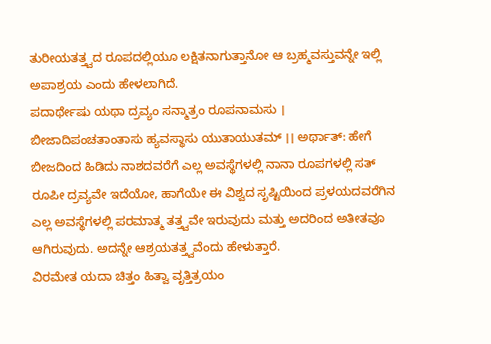ತುರೀಯತತ್ತ್ವದ ರೂಪದಲ್ಲಿಯೂ ಲಕ್ಷಿತನಾಗುತ್ತಾನೋ ಆ ಬ್ರಹ್ಮವಸ್ತುವನ್ನೇ ಇಲ್ಲಿ ಅಪಾಶ್ರಯ ಎಂದು ಹೇಳಲಾಗಿದೆ.
ಪದಾರ್ಥೇಷು ಯಥಾ ದ್ರವ್ಯಂ ಸನ್ಮಾತ್ರಂ ರೂಪನಾಮಸು । ಬೀಜಾದಿಪಂಚತಾಂತಾಸು ಹ್ಯವಸ್ಥಾಸು ಯುತಾಯುತಮ್ ।। ಅರ್ಥಾತ್: ಹೇಗೆ ಬೀಜದಿಂದ ಹಿಡಿದು ನಾಶದವರೆಗೆ ಎಲ್ಲ ಅವಸ್ಥೆಗಳಲ್ಲಿ ನಾನಾ ರೂಪಗಳಲ್ಲಿ ಸತ್ ರೂಪೀ ದ್ರವ್ಯವೇ ಇದೆಯೋ, ಹಾಗೆಯೇ ಈ ವಿಶ್ವದ ಸೃಷ್ಟಿಯಿಂದ ಪ್ರಳಯದವರೆಗಿನ ಎಲ್ಲ ಅವಸ್ಥೆಗಳಲ್ಲಿ ಪರಮಾತ್ಮ ತತ್ತ್ವವೇ ಇರುವುದು ಮತ್ತು ಅದರಿಂದ ಅತೀತವೂ ಆಗಿರುವುದು. ಅದನ್ನೇ ಆಶ್ರಯತತ್ತ್ವವೆಂದು ಹೇಳುತ್ತಾರೆ.
ವಿರಮೇತ ಯದಾ ಚಿತ್ತಂ ಹಿತ್ವಾ ವೃತ್ತಿತ್ರಯಂ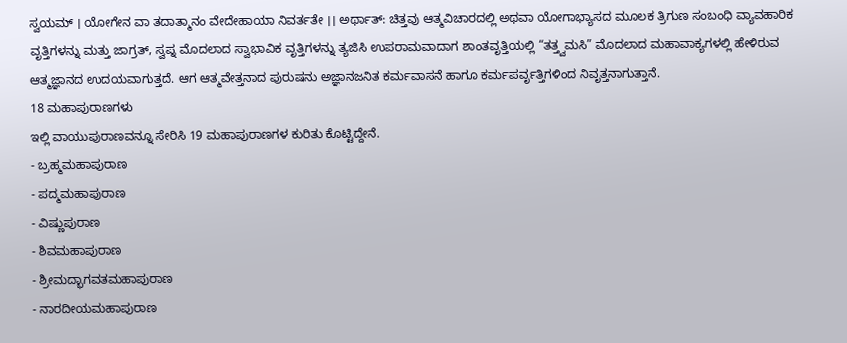ಸ್ವಯಮ್ । ಯೋಗೇನ ವಾ ತದಾತ್ಮಾನಂ ವೇದೇಹಾಯಾ ನಿವರ್ತತೇ ।। ಅರ್ಥಾತ್: ಚಿತ್ತವು ಆತ್ಮವಿಚಾರದಲ್ಲಿ ಅಥವಾ ಯೋಗಾಭ್ಯಾಸದ ಮೂಲಕ ತ್ರಿಗುಣ ಸಂಬಂಧಿ ವ್ಯಾವಹಾರಿಕ ವೃತ್ತಿಗಳನ್ನು ಮತ್ತು ಜಾಗ್ರತ್, ಸ್ವಪ್ನ ಮೊದಲಾದ ಸ್ವಾಭಾವಿಕ ವೃತ್ತಿಗಳನ್ನು ತ್ಯಜಿಸಿ ಉಪರಾಮವಾದಾಗ ಶಾಂತವೃತ್ತಿಯಲ್ಲಿ “ತತ್ತ್ವಮಸಿ” ಮೊದಲಾದ ಮಹಾವಾಕ್ಯಗಳಲ್ಲಿ ಹೇಳಿರುವ ಆತ್ಮಜ್ಞಾನದ ಉದಯವಾಗುತ್ತದೆ. ಆಗ ಆತ್ಮವೇತ್ತನಾದ ಪುರುಷನು ಅಜ್ಞಾನಜನಿತ ಕರ್ಮವಾಸನೆ ಹಾಗೂ ಕರ್ಮಪರ್ವೃತ್ತಿಗಳಿಂದ ನಿವೃತ್ತನಾಗುತ್ತಾನೆ.
18 ಮಹಾಪುರಾಣಗಳು
ಇಲ್ಲಿ ವಾಯುಪುರಾಣವನ್ನೂ ಸೇರಿಸಿ 19 ಮಹಾಪುರಾಣಗಳ ಕುರಿತು ಕೊಟ್ಟಿದ್ದೇನೆ.
- ಬ್ರಹ್ಮಮಹಾಪುರಾಣ
- ಪದ್ಮಮಹಾಪುರಾಣ
- ವಿಷ್ಣುಪುರಾಣ
- ಶಿವಮಹಾಪುರಾಣ
- ಶ್ರೀಮದ್ಭಾಗವತಮಹಾಪುರಾಣ
- ನಾರದೀಯಮಹಾಪುರಾಣ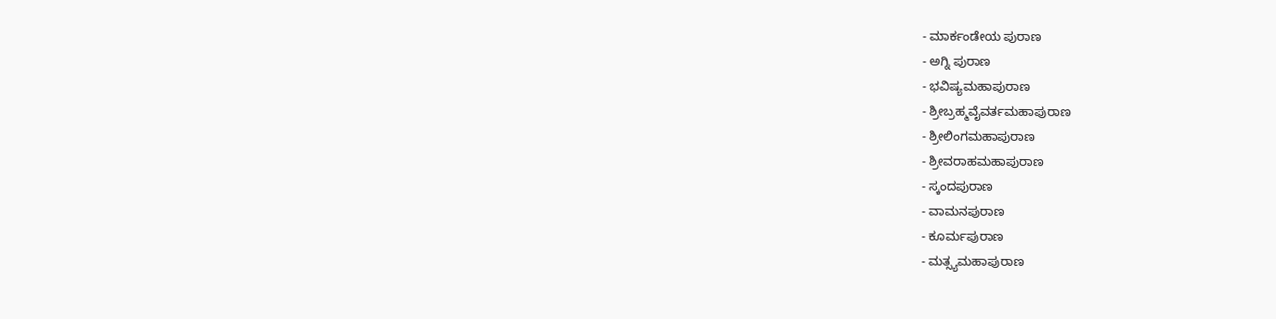- ಮಾರ್ಕಂಡೇಯ ಪುರಾಣ
- ಅಗ್ನಿ ಪುರಾಣ
- ಭವಿಷ್ಯಮಹಾಪುರಾಣ
- ಶ್ರೀಬ್ರಹ್ಮವೈವರ್ತಮಹಾಪುರಾಣ
- ಶ್ರೀಲಿಂಗಮಹಾಪುರಾಣ
- ಶ್ರೀವರಾಹಮಹಾಪುರಾಣ
- ಸ್ಕಂದಪುರಾಣ
- ವಾಮನಪುರಾಣ
- ಕೂರ್ಮಪುರಾಣ
- ಮತ್ಸ್ಯಮಹಾಪುರಾಣ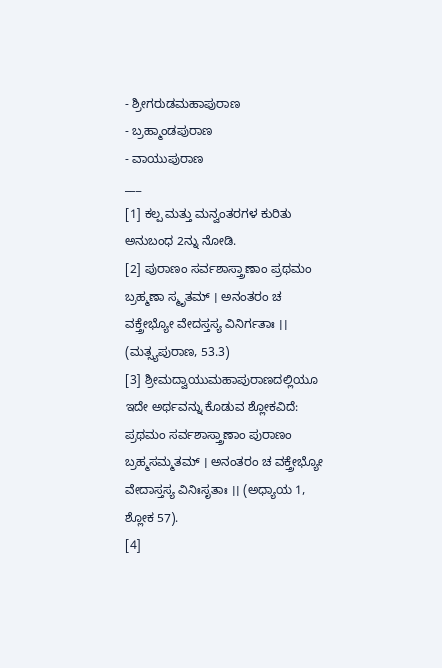- ಶ್ರೀಗರುಡಮಹಾಪುರಾಣ
- ಬ್ರಹ್ಮಾಂಡಪುರಾಣ
- ವಾಯುಪುರಾಣ
___
[1] ಕಲ್ಪ ಮತ್ತು ಮನ್ವಂತರಗಳ ಕುರಿತು ಅನುಬಂಧ 2ನ್ನು ನೋಡಿ.
[2] ಪುರಾಣಂ ಸರ್ವಶಾಸ್ತ್ರಾಣಾಂ ಪ್ರಥಮಂ ಬ್ರಹ್ಮಣಾ ಸ್ಮೃತಮ್ । ಅನಂತರಂ ಚ ವಕ್ತ್ರೇಭ್ಯೋ ವೇದಸ್ತಸ್ಯ ವಿನಿರ್ಗತಾಃ ।। (ಮತ್ಸ್ಯಪುರಾಣ, 53.3)
[3] ಶ್ರೀಮದ್ವಾಯುಮಹಾಪುರಾಣದಲ್ಲಿಯೂ ಇದೇ ಅರ್ಥವನ್ನು ಕೊಡುವ ಶ್ಲೋಕವಿದೆ: ಪ್ರಥಮಂ ಸರ್ವಶಾಸ್ತ್ರಾಣಾಂ ಪುರಾಣಂ ಬ್ರಹ್ಮಸಮ್ಮತಮ್ । ಅನಂತರಂ ಚ ವಕ್ತ್ರೇಭ್ಯೋ ವೇದಾಸ್ತಸ್ಯ ವಿನಿಃಸೃತಾಃ ।। (ಅಧ್ಯಾಯ 1, ಶ್ಲೋಕ 57).
[4]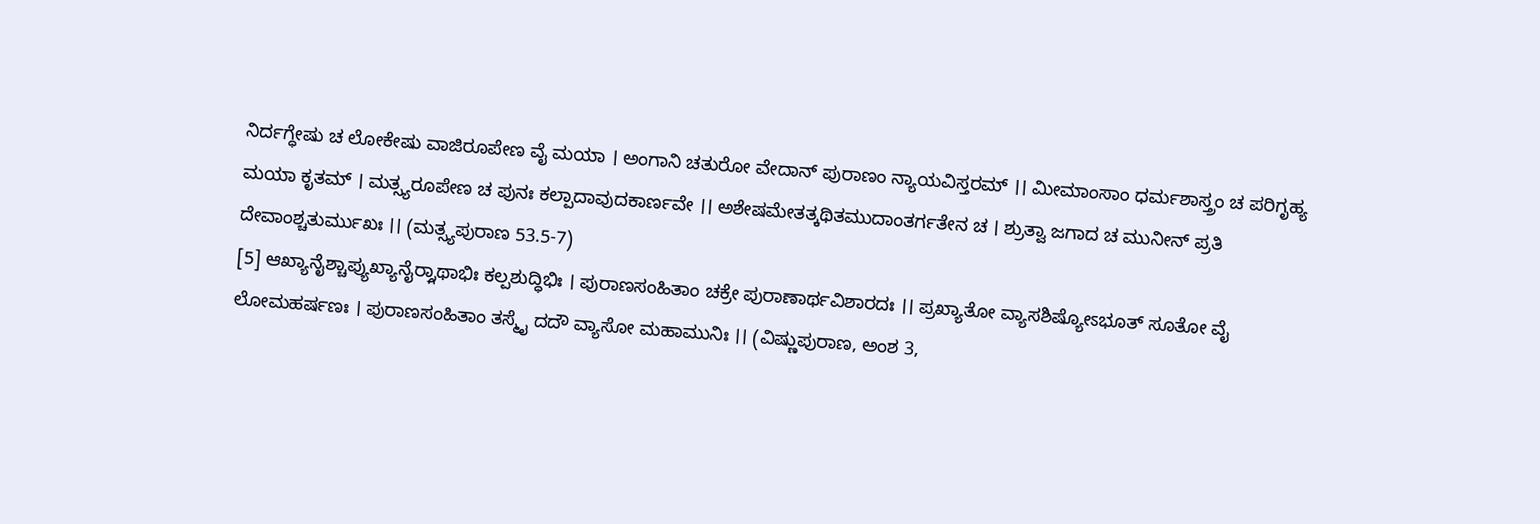ನಿರ್ದಗ್ಧೇಷು ಚ ಲೋಕೇಷು ವಾಜಿರೂಪೇಣ ವೈ ಮಯಾ । ಅಂಗಾನಿ ಚತುರೋ ವೇದಾನ್ ಪುರಾಣಂ ನ್ಯಾಯವಿಸ್ತರಮ್ ।। ಮೀಮಾಂಸಾಂ ಧರ್ಮಶಾಸ್ತ್ರಂ ಚ ಪರಿಗೃಹ್ಯ ಮಯಾ ಕೃತಮ್ । ಮತ್ಸ್ಯರೂಪೇಣ ಚ ಪುನಃ ಕಲ್ಪಾದಾವುದಕಾರ್ಣವೇ ।। ಅಶೇಷಮೇತತ್ಕಥಿತಮುದಾಂತರ್ಗತೇನ ಚ । ಶ್ರುತ್ವಾ ಜಗಾದ ಚ ಮುನೀನ್ ಪ್ರತಿ ದೇವಾಂಶ್ಚತುರ್ಮುಖಃ ।। (ಮತ್ಸ್ಯಪುರಾಣ 53.5-7)
[5] ಆಖ್ಯಾನೈಶ್ಚಾಪ್ಯುಖ್ಯಾನೈರ್ರ್ಗಾಥಾಭಿಃ ಕಲ್ಪಶುದ್ಧಿಭಿಃ । ಪುರಾಣಸಂಹಿತಾಂ ಚಕ್ರೇ ಪುರಾಣಾರ್ಥವಿಶಾರದಃ ।। ಪ್ರಖ್ಯಾತೋ ವ್ಯಾಸಶಿಷ್ಯೋಽಭೂತ್ ಸೂತೋ ವೈ ಲೋಮಹರ್ಷಣಃ । ಪುರಾಣಸಂಹಿತಾಂ ತಸ್ಮೈ ದದೌ ವ್ಯಾಸೋ ಮಹಾಮುನಿಃ ।। (ವಿಷ್ಣುಪುರಾಣ, ಅಂಶ 3,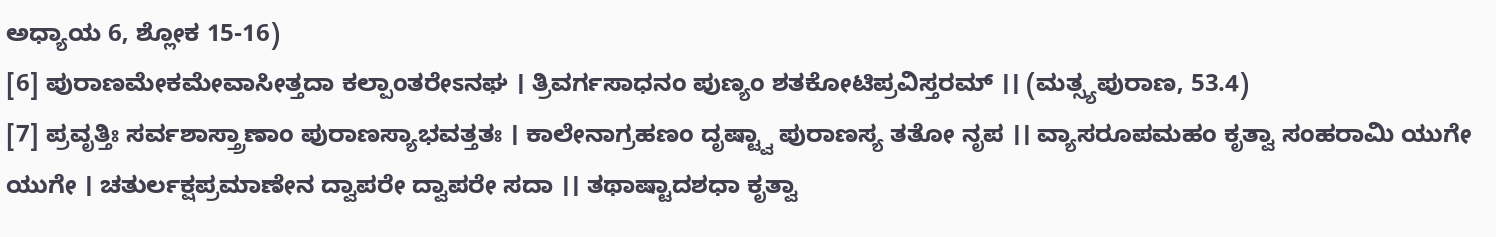ಅಧ್ಯಾಯ 6, ಶ್ಲೋಕ 15-16)
[6] ಪುರಾಣಮೇಕಮೇವಾಸೀತ್ತದಾ ಕಲ್ಪಾಂತರೇಽನಘ । ತ್ರಿವರ್ಗಸಾಧನಂ ಪುಣ್ಯಂ ಶತಕೋಟಿಪ್ರವಿಸ್ತರಮ್ ।। (ಮತ್ಸ್ಯಪುರಾಣ, 53.4)
[7] ಪ್ರವೃತ್ತಿಃ ಸರ್ವಶಾಸ್ತ್ರಾಣಾಂ ಪುರಾಣಸ್ಯಾಭವತ್ತತಃ । ಕಾಲೇನಾಗ್ರಹಣಂ ದೃಷ್ಟ್ವಾ ಪುರಾಣಸ್ಯ ತತೋ ನೃಪ ।। ವ್ಯಾಸರೂಪಮಹಂ ಕೃತ್ವಾ ಸಂಹರಾಮಿ ಯುಗೇ ಯುಗೇ । ಚತುರ್ಲಕ್ಷಪ್ರಮಾಣೇನ ದ್ವಾಪರೇ ದ್ವಾಪರೇ ಸದಾ ।। ತಥಾಷ್ಟಾದಶಧಾ ಕೃತ್ವಾ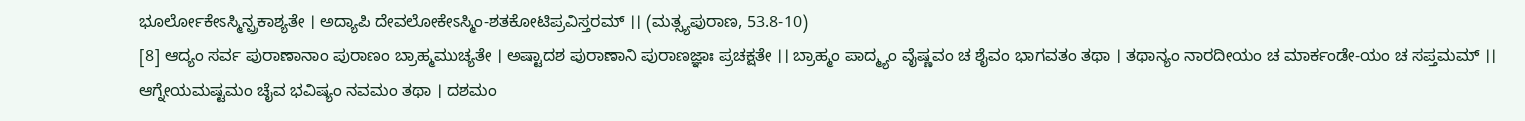ಭೂರ್ಲೋಕೇಽಸ್ಮಿನ್ಪ್ರಕಾಶ್ಯತೇ । ಅದ್ಯಾಪಿ ದೇವಲೋಕೇಽಸ್ಮಿಂ-ಶತಕೋಟಿಪ್ರವಿಸ್ತರಮ್ ।। (ಮತ್ಸ್ಯಪುರಾಣ, 53.8-10)
[8] ಆದ್ಯಂ ಸರ್ವ ಪುರಾಣಾನಾಂ ಪುರಾಣಂ ಬ್ರಾಹ್ಮಮುಚ್ಯತೇ । ಅಷ್ಟಾದಶ ಪುರಾಣಾನಿ ಪುರಾಣಜ್ಞಾಃ ಪ್ರಚಕ್ಷತೇ ।। ಬ್ರಾಹ್ಮಂ ಪಾದ್ಮ್ಯಂ ವೈಷ್ಣವಂ ಚ ಶೈವಂ ಭಾಗವತಂ ತಥಾ । ತಥಾನ್ಯಂ ನಾರದೀಯಂ ಚ ಮಾರ್ಕಂಡೇ-ಯಂ ಚ ಸಪ್ತಮಮ್ ।। ಆಗ್ನೇಯಮಷ್ಟಮಂ ಚೈವ ಭವಿಷ್ಯಂ ನವಮಂ ತಥಾ । ದಶಮಂ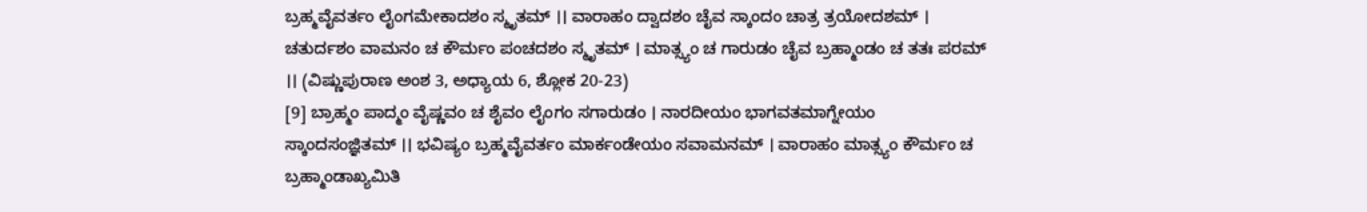ಬ್ರಹ್ಮವೈವರ್ತಂ ಲೈಂಗಮೇಕಾದಶಂ ಸ್ಮೃತಮ್ ।। ವಾರಾಹಂ ದ್ವಾದಶಂ ಚೈವ ಸ್ಕಾಂದಂ ಚಾತ್ರ ತ್ರಯೋದಶಮ್ । ಚತುರ್ದಶಂ ವಾಮನಂ ಚ ಕೌರ್ಮಂ ಪಂಚದಶಂ ಸ್ಮೃತಮ್ । ಮಾತ್ಸ್ಯಂ ಚ ಗಾರುಡಂ ಚೈವ ಬ್ರಹ್ಮಾಂಡಂ ಚ ತತಃ ಪರಮ್ ।। (ವಿಷ್ಣುಪುರಾಣ ಅಂಶ 3, ಅಧ್ಯಾಯ 6, ಶ್ಲೋಕ 20-23)
[9] ಬ್ರಾಹ್ಮಂ ಪಾದ್ಮಂ ವೈಷ್ಣವಂ ಚ ಶೈವಂ ಲೈಂಗಂ ಸಗಾರುಡಂ । ನಾರದೀಯಂ ಭಾಗವತಮಾಗ್ನೇಯಂ ಸ್ಕಾಂದಸಂಜ್ಞಿತಮ್ ।। ಭವಿಷ್ಯಂ ಬ್ರಹ್ಮವೈವರ್ತಂ ಮಾರ್ಕಂಡೇಯಂ ಸವಾಮನಮ್ । ವಾರಾಹಂ ಮಾತ್ಸ್ಯಂ ಕೌರ್ಮಂ ಚ ಬ್ರಹ್ಮಾಂಡಾಖ್ಯಮಿತಿ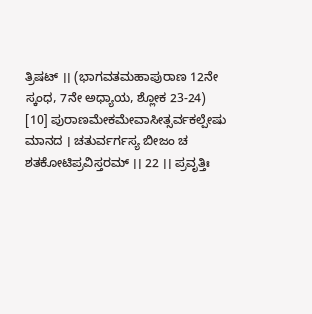ತ್ರಿಷಟ್ ।। (ಭಾಗವತಮಹಾಪುರಾಣ 12ನೇ ಸ್ಕಂಧ, 7ನೇ ಅಧ್ಯಾಯ, ಶ್ಲೋಕ 23-24)
[10] ಪುರಾಣಮೇಕಮೇವಾಸೀತ್ಸರ್ವಕಲ್ಪೇಷು ಮಾನದ । ಚತುರ್ವರ್ಗಸ್ಯ ಬೀಜಂ ಚ ಶತಕೋಟಿಪ್ರವಿಸ್ತರಮ್ ।। 22 ।। ಪ್ರವೃತ್ತಿಃ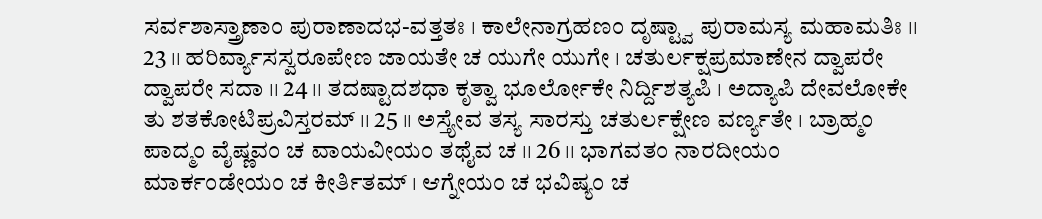ಸರ್ವಶಾಸ್ತ್ರಾಣಾಂ ಪುರಾಣಾದಭ-ವತ್ತತಃ । ಕಾಲೇನಾಗ್ರಹಣಂ ದೃಷ್ಟ್ವಾ ಪುರಾಮಸ್ಯ ಮಹಾಮತಿಃ ।। 23 ।। ಹರಿರ್ವ್ಯಾಸಸ್ವರೂಪೇಣ ಜಾಯತೇ ಚ ಯುಗೇ ಯುಗೇ । ಚತುರ್ಲಕ್ಷಪ್ರಮಾಣೇನ ದ್ವಾಪರೇ ದ್ವಾಪರೇ ಸದಾ ।। 24 ।। ತದಷ್ಟಾದಶಧಾ ಕೃತ್ವಾ ಭೂರ್ಲೋಕೇ ನಿರ್ದ್ದಿಶತ್ಯಪಿ । ಅದ್ಯಾಪಿ ದೇವಲೋಕೇ ತು ಶತಕೋಟಿಪ್ರವಿಸ್ತರಮ್ ।। 25 ।। ಅಸ್ತ್ಯೇವ ತಸ್ಯ ಸಾರಸ್ತು ಚತುರ್ಲಕ್ಷೇಣ ವರ್ಣ್ಯತೇ । ಬ್ರಾಹ್ಮಂ ಪಾದ್ಮಂ ವೈಷ್ಣವಂ ಚ ವಾಯವೀಯಂ ತಥೈವ ಚ ।। 26 ।। ಭಾಗವತಂ ನಾರದೀಯಂ ಮಾರ್ಕಂಡೇಯಂ ಚ ಕೀರ್ತಿತಮ್ । ಆಗ್ನೇಯಂ ಚ ಭವಿಷ್ಯಂ ಚ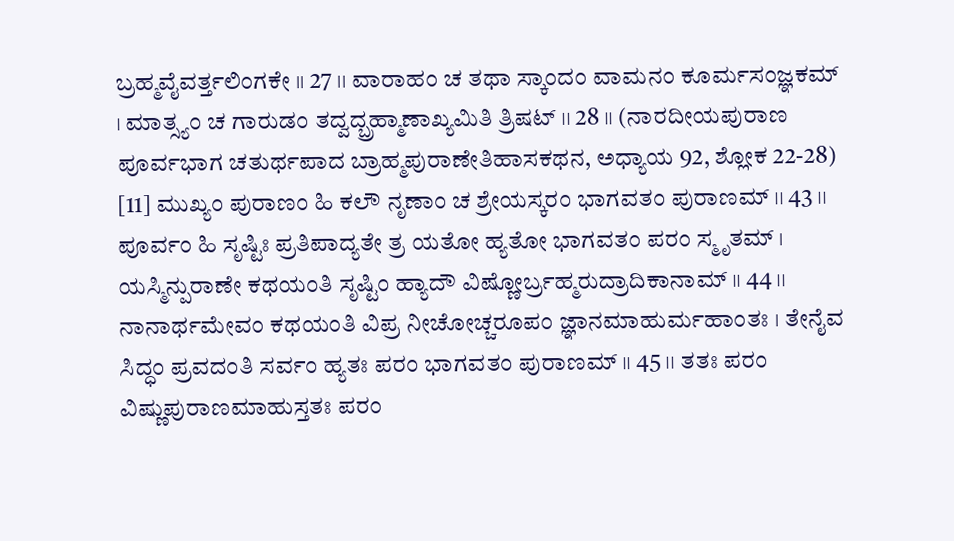ಬ್ರಹ್ಮವೈವರ್ತ್ತಲಿಂಗಕೇ ।। 27 ।। ವಾರಾಹಂ ಚ ತಥಾ ಸ್ಕಾಂದಂ ವಾಮನಂ ಕೂರ್ಮಸಂಜ್ಞಕಮ್ । ಮಾತ್ಸ್ಯಂ ಚ ಗಾರುಡಂ ತದ್ವದ್ಬ್ರಹ್ಮಾಣಾಖ್ಯಮಿತಿ ತ್ರಿಷಟ್ ।। 28 ।। (ನಾರದೀಯಪುರಾಣ ಪೂರ್ವಭಾಗ ಚತುರ್ಥಪಾದ ಬ್ರಾಹ್ಮಪುರಾಣೇತಿಹಾಸಕಥನ, ಅಧ್ಯಾಯ 92, ಶ್ಲೋಕ 22-28)
[11] ಮುಖ್ಯಂ ಪುರಾಣಂ ಹಿ ಕಲೌ ನೃಣಾಂ ಚ ಶ್ರೇಯಸ್ಕರಂ ಭಾಗವತಂ ಪುರಾಣಮ್ ।। 43 ।। ಪೂರ್ವಂ ಹಿ ಸೃಷ್ಟಿಃ ಪ್ರತಿಪಾದ್ಯತೇ ತ್ರ ಯತೋ ಹ್ಯತೋ ಭಾಗವತಂ ಪರಂ ಸ್ಮೃತಮ್ । ಯಸ್ಮಿನ್ಪುರಾಣೇ ಕಥಯಂತಿ ಸೃಷ್ಟಿಂ ಹ್ಯಾದೌ ವಿಷ್ಣೋರ್ಬ್ರಹ್ಮರುದ್ರಾದಿಕಾನಾಮ್ ।। 44 ।। ನಾನಾರ್ಥಮೇವಂ ಕಥಯಂತಿ ವಿಪ್ರ ನೀಚೋಚ್ಚರೂಪಂ ಜ್ಞಾನಮಾಹುರ್ಮಹಾಂತಃ । ತೇನೈವ ಸಿದ್ಧಂ ಪ್ರವದಂತಿ ಸರ್ವಂ ಹ್ಯತಃ ಪರಂ ಭಾಗವತಂ ಪುರಾಣಮ್ ।। 45 ।। ತತಃ ಪರಂ ವಿಷ್ಣುಪುರಾಣಮಾಹುಸ್ತತಃ ಪರಂ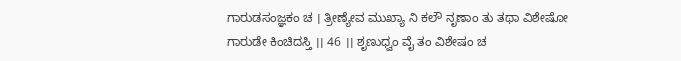ಗಾರುಡಸಂಜ್ಞಕಂ ಚ । ತ್ರೀಣ್ಯೇವ ಮುಖ್ಯಾ ನಿ ಕಲೌ ನೃಣಾಂ ತು ತಥಾ ವಿಶೇಷೋ ಗಾರುಡೇ ಕಿಂಚಿದಸ್ತಿ ।। 46 ।। ಶೃಣುಧ್ವಂ ವೈ ತಂ ವಿಶೇಷಂ ಚ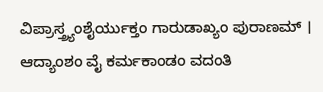ವಿಪ್ರಾಸ್ತ್ರ್ಯಂಶೈರ್ಯುಕ್ತಂ ಗಾರುಡಾಖ್ಯಂ ಪುರಾಣಮ್ । ಆದ್ಯಾಂಶಂ ವೈ ಕರ್ಮಕಾಂಡಂ ವದಂತಿ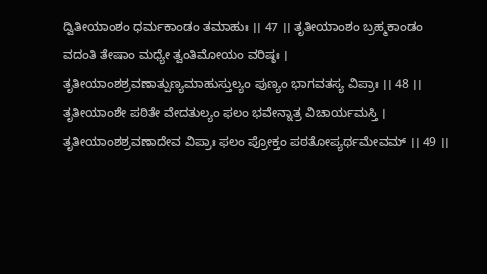ದ್ವಿತೀಯಾಂಶಂ ಧರ್ಮಕಾಂಡಂ ತಮಾಹುಃ ।। 47 ।। ತೃತೀಯಾಂಶಂ ಬ್ರಹ್ಮಕಾಂಡಂ ವದಂತಿ ತೇಷಾಂ ಮಧ್ಯೇ ತ್ವಂತಿಮೋಯಂ ವರಿಷ್ಠಃ । ತೃತೀಯಾಂಶಶ್ರವಣಾತ್ಪುಣ್ಯಮಾಹುಸ್ತುಲ್ಯಂ ಪುಣ್ಯಂ ಭಾಗವತಸ್ಯ ವಿಪ್ರಾಃ ।। 48 ।। ತೃತೀಯಾಂಶೇ ಪಠಿತೇ ವೇದತುಲ್ಯಂ ಫಲಂ ಭವೇನ್ನಾತ್ರ ವಿಚಾರ್ಯಮಸ್ತಿ । ತೃತೀಯಾಂಶಶ್ರವಣಾದೇವ ವಿಪ್ರಾಃ ಫಲಂ ಪ್ರೋಕ್ತಂ ಪಠತೋಪ್ಯರ್ಥಮೇವಮ್ ।। 49 ।।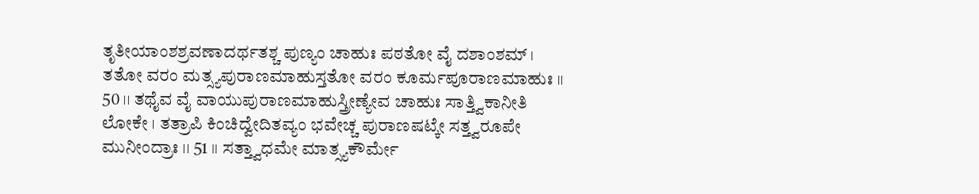ತೃತೀಯಾಂಶಶ್ರವಣಾದರ್ಥತಶ್ಚ ಪುಣ್ಯಂ ಚಾಹುಃ ಪಠತೋ ವೈ ದಶಾಂಶಮ್ । ತತೋ ವರಂ ಮತ್ಸ್ಯಪುರಾಣಮಾಹುಸ್ತತೋ ವರಂ ಕೂರ್ಮಪೂರಾಣಮಾಹುಃ ।। 50 ।। ತಥೈವ ವೈ ವಾಯುಪುರಾಣಮಾಹುಸ್ತ್ರೀಣ್ಯೇವ ಚಾಹುಃ ಸಾತ್ತ್ವಿಕಾನೀತಿ ಲೋಕೇ । ತತ್ರಾಪಿ ಕಿಂಚಿದ್ವೇದಿತವ್ಯಂ ಭವೇಚ್ಚ ಪುರಾಣಷಟ್ಕೇ ಸತ್ತ್ವರೂಪೇ ಮುನೀಂದ್ರಾಃ ।। 51 ।। ಸತ್ತ್ವಾಧಮೇ ಮಾತ್ಸ್ಯಕೌರ್ಮೇ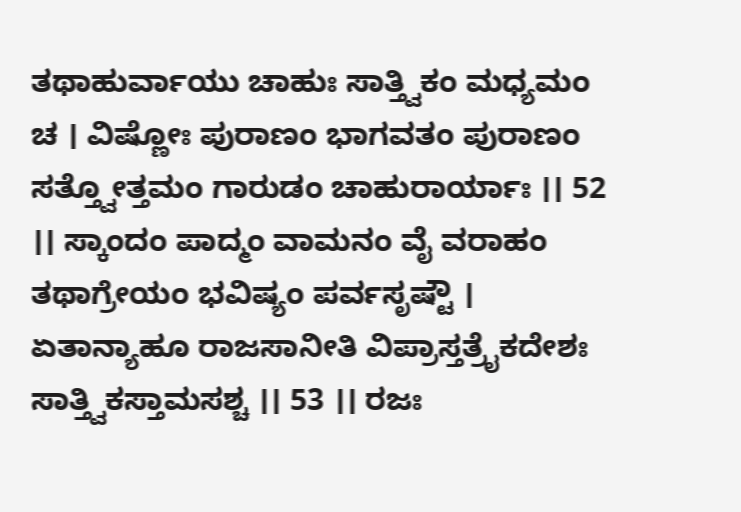ತಥಾಹುರ್ವಾಯು ಚಾಹುಃ ಸಾತ್ತ್ವಿಕಂ ಮಧ್ಯಮಂ ಚ । ವಿಷ್ಣೋಃ ಪುರಾಣಂ ಭಾಗವತಂ ಪುರಾಣಂ ಸತ್ತ್ವೋತ್ತಮಂ ಗಾರುಡಂ ಚಾಹುರಾರ್ಯಾಃ ।। 52 ।। ಸ್ಕಾಂದಂ ಪಾದ್ಮಂ ವಾಮನಂ ವೈ ವರಾಹಂ ತಥಾಗ್ರೇಯಂ ಭವಿಷ್ಯಂ ಪರ್ವಸೃಷ್ಟೌ । ಏತಾನ್ಯಾಹೂ ರಾಜಸಾನೀತಿ ವಿಪ್ರಾಸ್ತತ್ರೈಕದೇಶಃ ಸಾತ್ತ್ವಿಕಸ್ತಾಮಸಶ್ಚ ।। 53 ।। ರಜಃ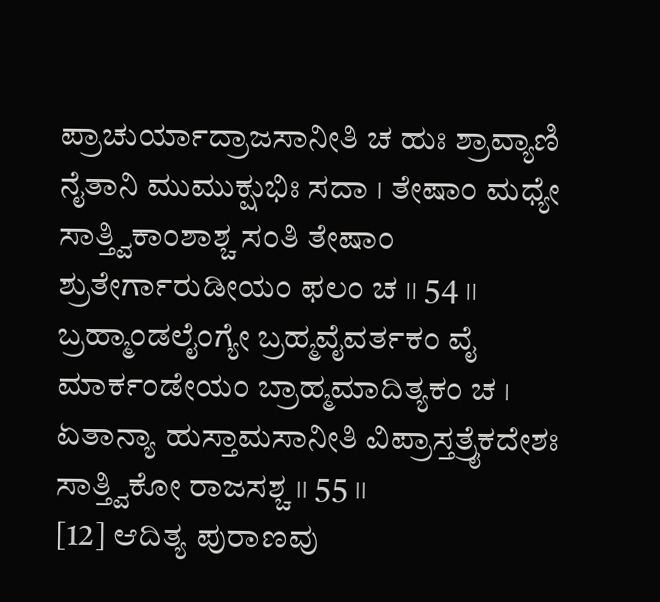ಪ್ರಾಚುರ್ಯಾದ್ರಾಜಸಾನೀತಿ ಚ ಹುಃ ಶ್ರಾವ್ಯಾಣಿ ನೈತಾನಿ ಮುಮುಕ್ಷುಭಿಃ ಸದಾ । ತೇಷಾಂ ಮಧ್ಯೇ ಸಾತ್ತ್ವಿಕಾಂಶಾಶ್ಚ ಸಂತಿ ತೇಷಾಂ ಶ್ರುತೇರ್ಗಾರುಡೀಯಂ ಫಲಂ ಚ ।। 54 ।। ಬ್ರಹ್ಮಾಂಡಲೈಂಗ್ಯೇ ಬ್ರಹ್ಮವೈವರ್ತಕಂ ವೈ ಮಾರ್ಕಂಡೇಯಂ ಬ್ರಾಹ್ಮಮಾದಿತ್ಯಕಂ ಚ । ಏತಾನ್ಯಾ ಹುಸ್ತಾಮಸಾನೀತಿ ವಿಪ್ರಾಸ್ತತ್ರೈಕದೇಶಃ ಸಾತ್ತ್ವಿಕೋ ರಾಜಸಶ್ಚ ।। 55 ।।
[12] ಆದಿತ್ಯ ಪುರಾಣವು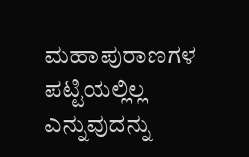ಮಹಾಪುರಾಣಗಳ ಪಟ್ಟಿಯಲ್ಲಿಲ್ಲ ಎನ್ನುವುದನ್ನು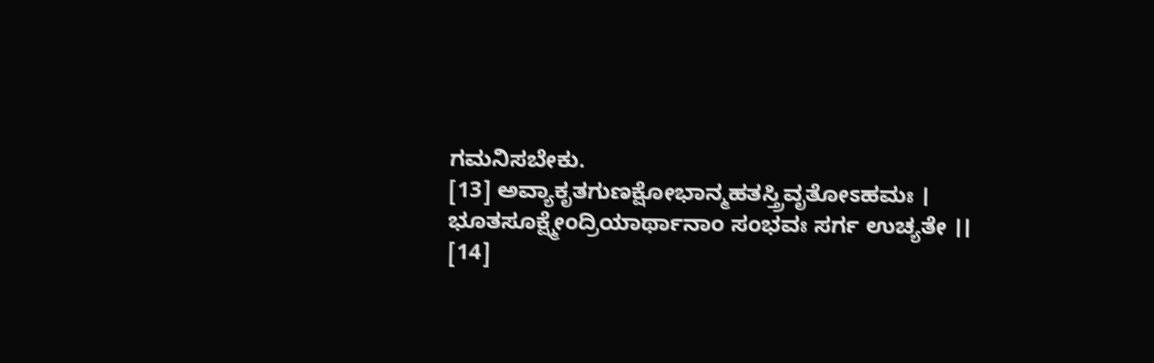ಗಮನಿಸಬೇಕು.
[13] ಅವ್ಯಾಕೃತಗುಣಕ್ಷೋಭಾನ್ಮಹತಸ್ತ್ರಿವೃತೋಽಹಮಃ । ಭೂತಸೂಕ್ಷ್ಮೇಂದ್ರಿಯಾರ್ಥಾನಾಂ ಸಂಭವಃ ಸರ್ಗ ಉಚ್ಯತೇ ।।
[14]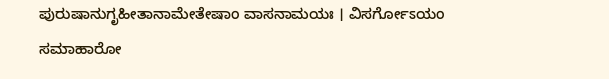ಪುರುಷಾನುಗೃಹೀತಾನಾಮೇತೇಷಾಂ ವಾಸನಾಮಯಃ । ವಿಸರ್ಗೋಽಯಂ ಸಮಾಹಾರೋ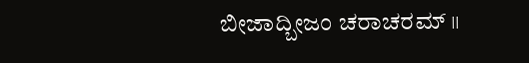ಬೀಜಾದ್ಬೀಜಂ ಚರಾಚರಮ್ ।।